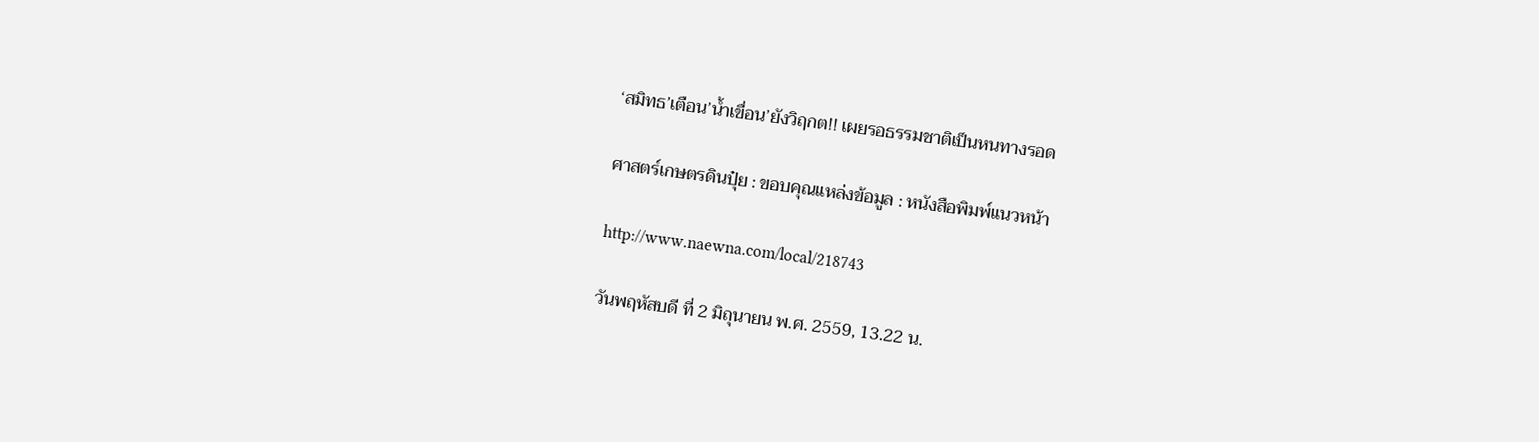‘สมิทธ’เตือน’น้ำเขื่อน’ยังวิฤกต!! เผยรอธรรมชาติเป็นหนทางรอด

ศาสตร์เกษตรดินปุ๋ย : ขอบคุณแหล่งข้อมูล : หนังสือพิมพ์แนวหน้า

http://www.naewna.com/local/218743

วันพฤหัสบดี ที่ 2 มิถุนายน พ.ศ. 2559, 13.22 น.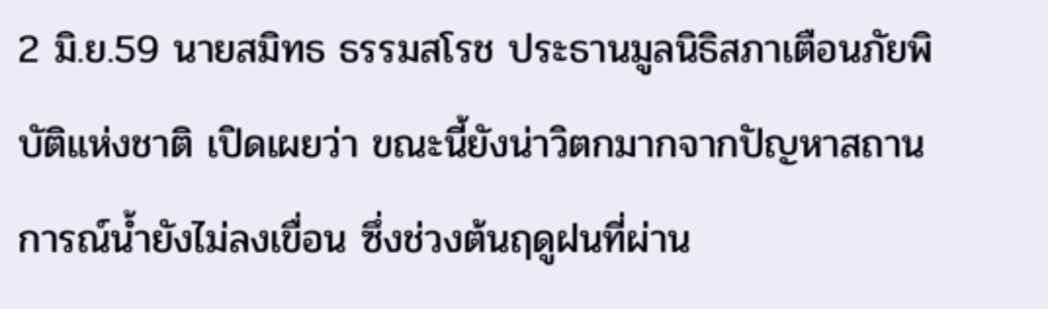2 มิ.ย.59 นายสมิทธ ธรรมสโรช ประธานมูลนิธิสภาเตือนภัยพิบัติแห่งชาติ เปิดเผยว่า ขณะนี้ยังน่าวิตกมากจากปัญหาสถานการณ์น้ำยังไม่ลงเขื่อน ซึ่งช่วงต้นฤดูฝนที่ผ่าน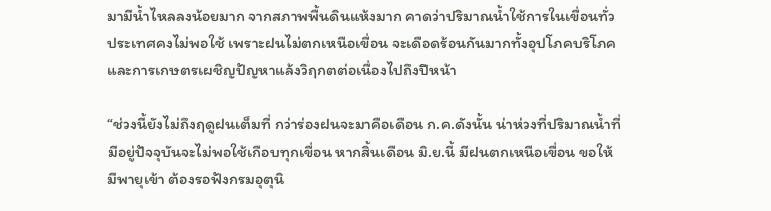มามีน้ำไหลลงน้อยมาก จากสภาพพื้นดินแห้งมาก คาดว่าปริมาณน้ำใช้การในเขื่อนทั่วประเทศคงไม่พอใช้ เพราะฝนไม่ตกเหนือเขื่อน จะเดือดร้อนกันมากทั้งอุปโภคบริโภค และการเกษตรเผชิญปัญหาแล้งวิฤกตต่อเนื่องไปถึงปีหน้า

“ช่วงนี้ยังไม่ถึงฤดูฝนเต็มที่ กว่าร่องฝนจะมาคือเดือน ก.ค.ดังนั้น น่าห่วงที่ปริมาณน้ำที่มีอยู่ปัจจุบันจะไม่พอใช้เกือบทุกเขื่อน หากสิ้นเดือน มิ.ย.นี้ มีฝนตกเหนือเขื่อน ขอให้มีพายุเข้า ต้องรอฟังกรมอุตุนิ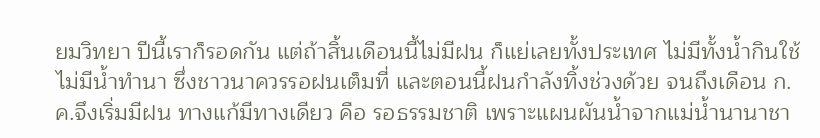ยมวิทยา ปีนี้เราก็รอดกัน แต่ถ้าสิ้นเดือนนี้ไม่มีฝน ก็แย่เลยทั้งประเทศ ไม่มีทั้งน้ำกินใช้ ไม่มีน้ำทำนา ซึ่งชาวนาควรรอฝนเต็มที่ และตอนนี้ฝนกำลังทิ้งช่วงด้วย จนถึงเดือน ก.ค.จึงเริ่มมีฝน ทางแก้มีทางเดียว คือ รอธรรมชาติ เพราะแผนผันน้ำจากแม่น้ำนานาชา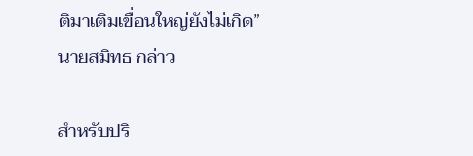ติมาเติมเขื่อนใหญ่ยังไม่เกิด” นายสมิทธ กล่าว

สำหรับปริ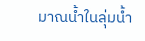มาณน้ำในลุ่มน้ำ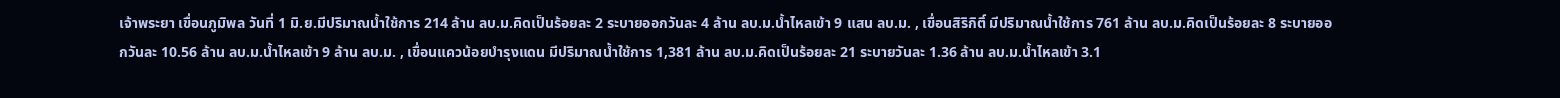เจ้าพระยา เขื่อนภูมิพล วันที่ 1 มิ.ย.มีปริมาณน้ำใช้การ 214 ล้าน ลบ.ม.คิดเป็นร้อยละ 2 ระบายออกวันละ 4 ล้าน ลบ.ม.น้ำไหลเข้า 9 แสน ลบ.ม. , เขื่อนสิริกิติ์ มีปริมาณน้ำใช้การ 761 ล้าน ลบ.ม.คิดเป็นร้อยละ 8 ระบายออกวันละ 10.56 ล้าน ลบ.ม.น้ำไหลเข้า 9 ล้าน ลบ.ม. , เขื่อนแควน้อยบำรุงแดน มีปริมาณน้ำใช้การ 1,381 ล้าน ลบ.ม.คิดเป็นร้อยละ 21 ระบายวันละ 1.36 ล้าน ลบ.ม.น้ำไหลเข้า 3.1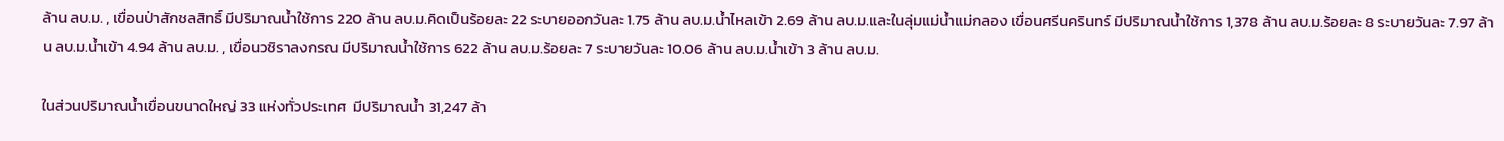ล้าน ลบ.ม. , เขื่อนป่าสักชลสิทธิ์ มีปริมาณน้ำใช้การ 220 ล้าน ลบ.ม.คิดเป็นร้อยละ 22 ระบายออกวันละ 1.75 ล้าน ลบ.ม.น้ำไหลเข้า 2.69 ล้าน ลบ.ม.และในลุ่มแม่น้ำแม่กลอง เขื่อนศรีนครินทร์ มีปริมาณน้ำใช้การ 1,378 ล้าน ลบ.ม.ร้อยละ 8 ระบายวันละ 7.97 ล้าน ลบ.ม.น้ำเข้า 4.94 ล้าน ลบ.ม. , เขื่อนวชิราลงกรณ มีปริมาณน้ำใช้การ 622 ล้าน ลบ.ม.ร้อยละ 7 ระบายวันละ 10.06 ล้าน ลบ.ม.น้ำเข้า 3 ล้าน ลบ.ม.

ในส่วนปริมาณน้ำเขื่อนขนาดใหญ่ 33 แห่งทั่วประเทศ  มีปริมาณน้ำ 31,247 ล้า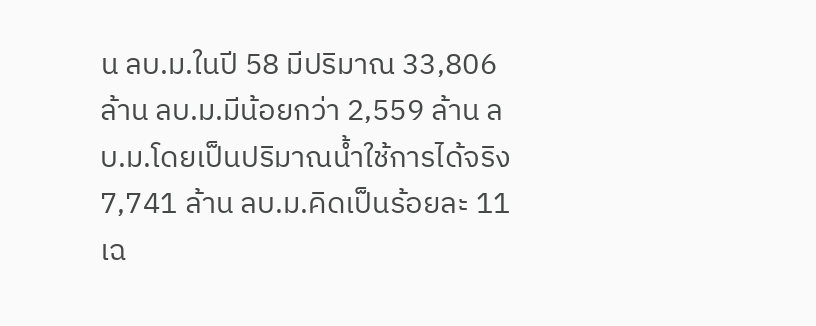น ลบ.ม.ในปี 58 มีปริมาณ 33,806 ล้าน ลบ.ม.มีน้อยกว่า 2,559 ล้าน ลบ.ม.โดยเป็นปริมาณน้ำใช้การได้จริง 7,741 ล้าน ลบ.ม.คิดเป็นร้อยละ 11 เฉ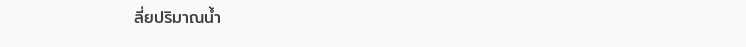ลี่ยปริมาณน้ำ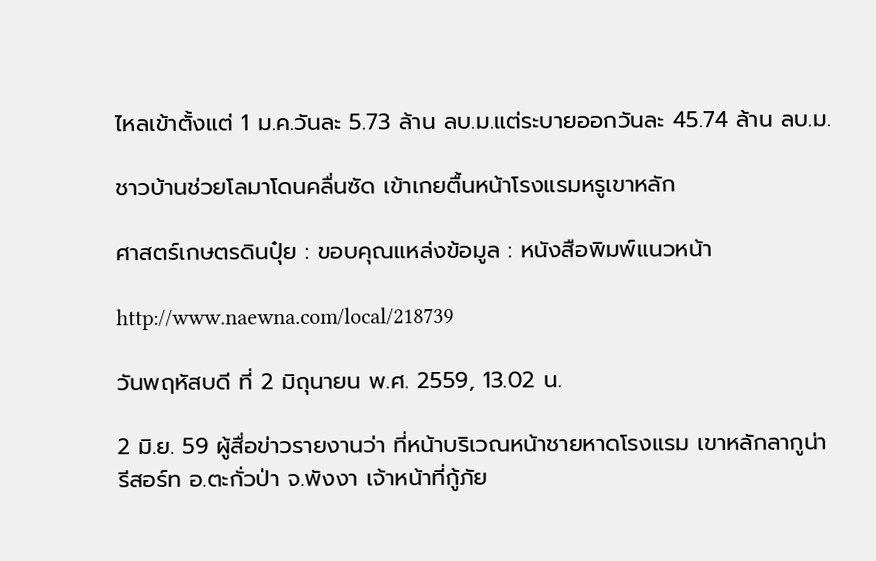ไหลเข้าตั้งแต่ 1 ม.ค.วันละ 5.73 ล้าน ลบ.ม.แต่ระบายออกวันละ 45.74 ล้าน ลบ.ม.

ชาวบ้านช่วยโลมาโดนคลื่นซัด เข้าเกยตื้นหน้าโรงแรมหรูเขาหลัก

ศาสตร์เกษตรดินปุ๋ย : ขอบคุณแหล่งข้อมูล : หนังสือพิมพ์แนวหน้า

http://www.naewna.com/local/218739

วันพฤหัสบดี ที่ 2 มิถุนายน พ.ศ. 2559, 13.02 น.

2 มิ.ย. 59 ผู้สื่อข่าวรายงานว่า ที่หน้าบริเวณหน้าชายหาดโรงแรม เขาหลักลากูน่า รีสอร์ท อ.ตะกั่วป่า จ.พังงา เจ้าหน้าที่กู้ภัย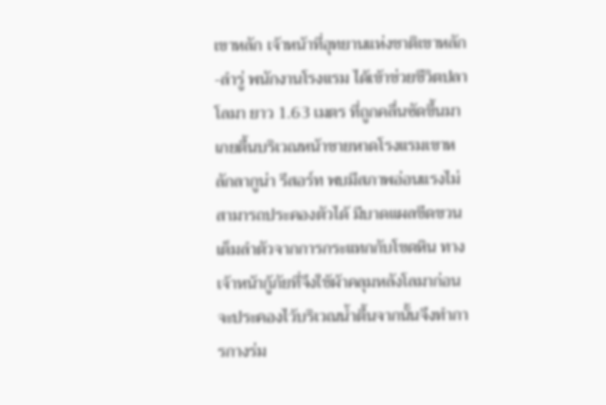เขาหลัก เจ้าหน้าที่อุทยานแห่งชาติเขาหลัก-ลำรู่ พนักงานโรงแรม ได้เข้าช่วยชีวิตปลาโลมา ยาว 1.63 เมตร ที่ถูกคลื่นซัดขึ้นมาเกยตื้นบริเวณหน้าชายหาดโรงแรมเขาหลักลากูน่า รีสอร์ท พบมีสภาพอ่อนแรงไม่สามารถประคองตัวได้ มีบาดแผลขีดขวนเต็มลำตัวจากการกระแทกกับโขดหิน ทางเจ้าหน้ากู้ภัยที่จึงใช้ผ้าคลุมหลังโลมาก่อนจะประคองไว้บริเวณน้ำตื้นจากนั้นจึงทำการกางร่ม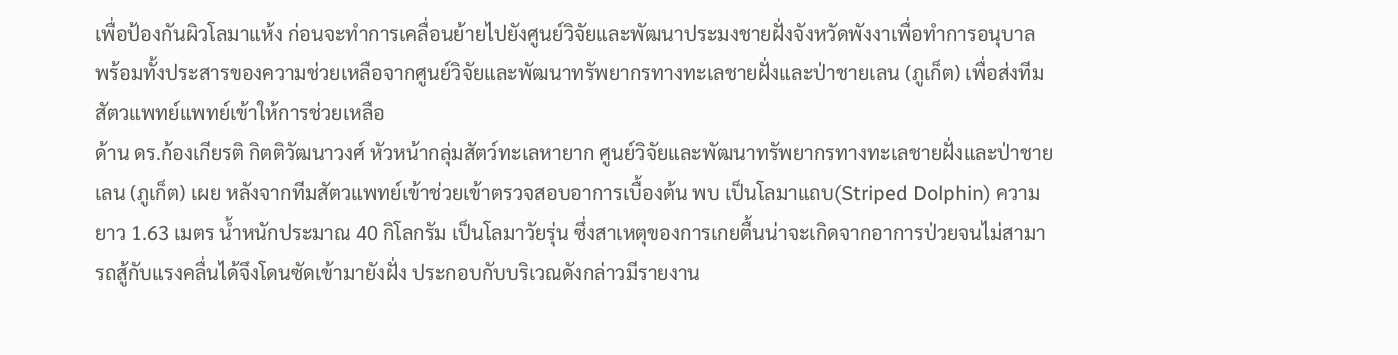เพื่อป้องกันผิวโลมาแห้ง ก่อนจะทำการเคลื่อนย้ายไปยังศูนย์วิจัยและพัฒนาประมงชายฝั่งจังหวัดพังงาเพื่อทำการอนุบาล พร้อมทั้งประสารของความช่วยเหลือจากศูนย์วิจัยและพัฒนาทรัพยากรทางทะเลชายฝั่งและป่าชายเลน (ภูเก็ต) เพื่อส่งทีมสัตวแพทย์แพทย์เข้าให้การช่วยเหลือ
ด้าน ดร.ก้องเกียรติ กิตติวัฒนาวงศ์ หัวหน้ากลุ่มสัตว์ทะเลหายาก ศูนย์วิจัยและพัฒนาทรัพยากรทางทะเลชายฝั่งและป่าชายเลน (ภูเก็ต) เผย หลังจากทีมสัตวแพทย์เข้าช่วยเข้าตรวจสอบอาการเบื้องต้น พบ เป็นโลมาแถบ(Striped Dolphin) ความยาว 1.63 เมตร น้ำหนักประมาณ 40 กิโลกรัม เป็นโลมาวัยรุ่น ซึ่งสาเหตุของการเกยตื้นน่าจะเกิดจากอาการป่วยจนไม่สามารถสู้กับแรงคลื่นได้จึงโดนซัดเข้ามายังฝั่ง ประกอบกับบริเวณดังกล่าวมีรายงาน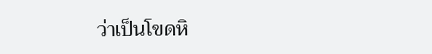ว่าเป็นโขดหิ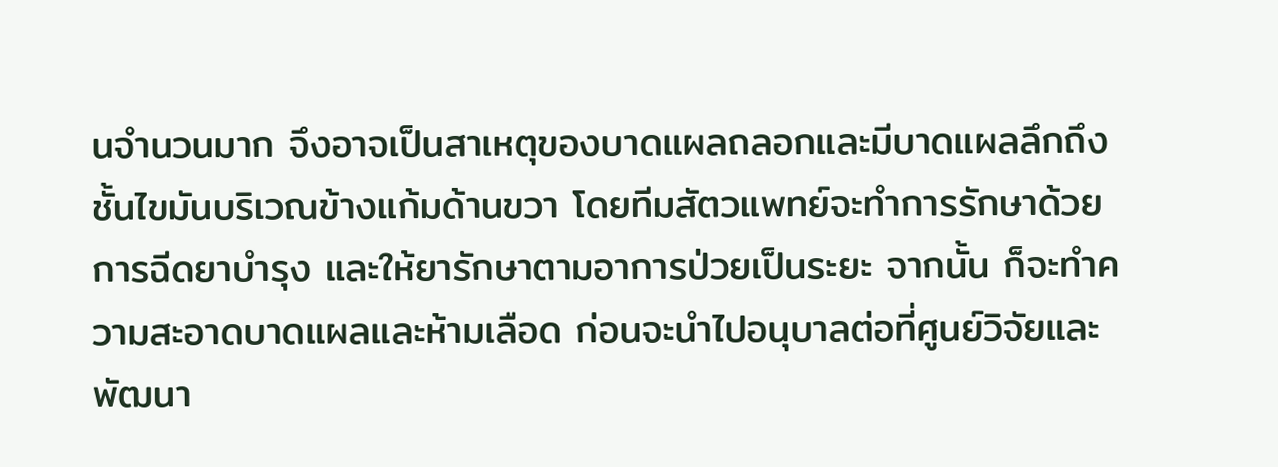นจำนวนมาก จึงอาจเป็นสาเหตุของบาดแผลถลอกและมีบาดแผลลึกถึงชั้นไขมันบริเวณข้างแก้มด้านขวา โดยทีมสัตวแพทย์จะทำการรักษาด้วยการฉีดยาบำรุง และให้ยารักษาตามอาการป่วยเป็นระยะ จากนั้น ก็จะทำความสะอาดบาดแผลและห้ามเลือด ก่อนจะนำไปอนุบาลต่อที่ศูนย์วิจัยและพัฒนา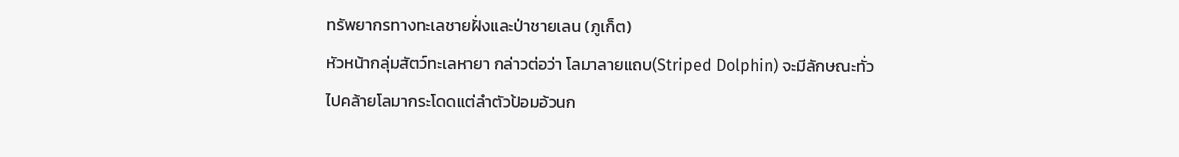ทรัพยากรทางทะเลชายฝั่งและป่าชายเลน (ภูเก็ต)
หัวหน้ากลุ่มสัตว์ทะเลหายา กล่าวต่อว่า โลมาลายแถบ(Striped Dolphin) จะมีลักษณะทั่วไปคล้ายโลมากระโดดแต่ลำตัวป้อมอ้วนก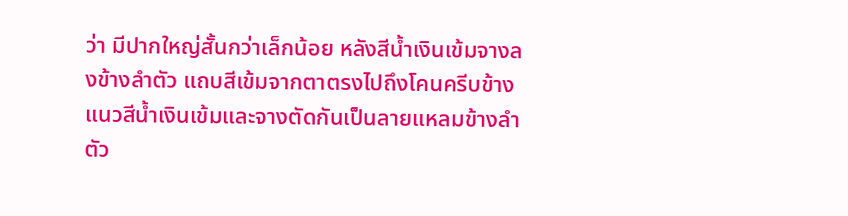ว่า มีปากใหญ่สั้นกว่าเล็กน้อย หลังสีน้ำเงินเข้มจางลงข้างลำตัว แถบสีเข้มจากตาตรงไปถึงโคนครีบข้าง แนวสีน้ำเงินเข้มและจางตัดกันเป็นลายแหลมข้างลำตัว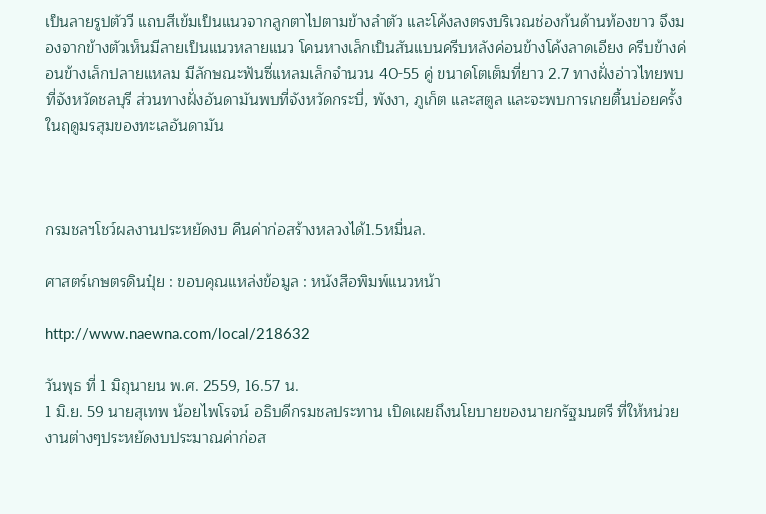เป็นลายรูปตัววี แถบสีเข้มเป็นแนวจากลูกตาไปตามข้างลำตัว และโค้งลงตรงบริเวณช่องก้นด้านท้องขาว จึงมองจากข้างตัวเห็นมีลายเป็นแนวหลายแนว โคนหางเล็กเป็นสันแบนครีบหลังค่อนข้างโค้งลาดเอียง ครีบข้างค่อนข้างเล็กปลายแหลม มีลักษณะฟันซี่แหลมเล็กจำนวน 40-55 คู่ ขนาดโตเต็มที่ยาว 2.7 ทางฝั่งอ่าวไทยพบที่จังหวัดชลบุรี ส่วนทางฝั่งอันดามันพบที่จังหวัดกระบี่, พังงา, ภูเก็ต และสตูล และจะพบการเกยตื้นบ่อยครั้งในฤดูมรสุมของทะเลอันดามัน



กรมชลฯโชว์ผลงานประหยัดงบ คืนค่าก่อสร้างหลวงได้1.5หมื่นล.

ศาสตร์เกษตรดินปุ๋ย : ขอบคุณแหล่งข้อมูล : หนังสือพิมพ์แนวหน้า

http://www.naewna.com/local/218632

วันพุธ ที่ 1 มิถุนายน พ.ศ. 2559, 16.57 น.
1 มิ.ย. 59 นายสุเทพ น้อยไพโรจน์ อธิบดีกรมชลประทาน เปิดเผยถึงนโยบายของนายกรัฐมนตรี ที่ให้หน่วยงานต่างๆประหยัดงบประมาณค่าก่อส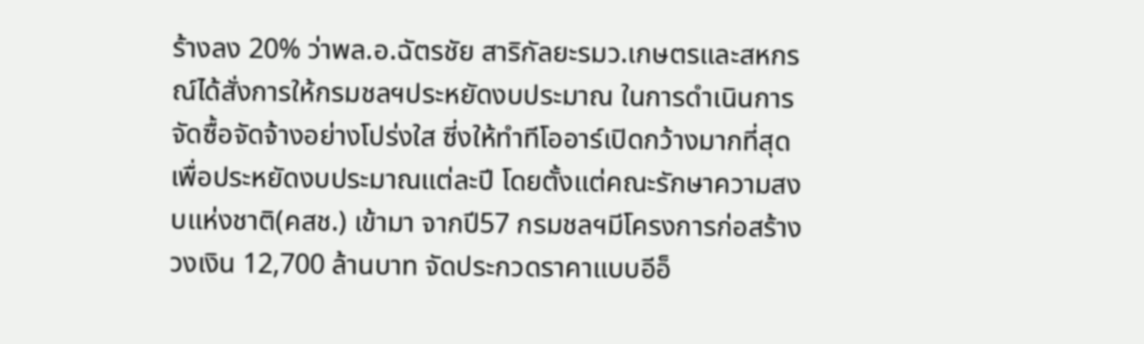ร้างลง 20% ว่าพล.อ.ฉัตรชัย สาริกัลยะรมว.เกษตรและสหกรณ์ได้สั่งการให้กรมชลฯประหยัดงบประมาณ ในการดำเนินการจัดซื้อจัดจ้างอย่างโปร่งใส ซี่งให้ทำทีโออาร์เปิดกว้างมากที่สุด เพื่อประหยัดงบประมาณแต่ละปี โดยตั้งแต่คณะรักษาความสงบแห่งชาติ(คสช.) เข้ามา จากปี57 กรมชลฯมีโครงการก่อสร้าง วงเงิน 12,700 ล้านบาท จัดประกวดราคาแบบอีอ็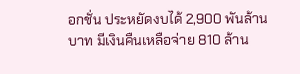อกชั่น ประหยัดงบได้ 2,900 พันล้านบาท มีเงินคืนเหลือจ่าย 810 ล้าน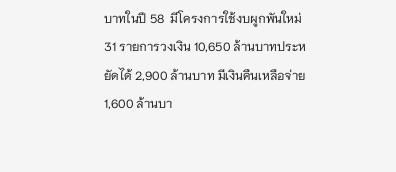บาทในปี 58  มีโครงการใช้งบผูกพันใหม่ 31 รายการวงเงิน 10,650 ล้านบาทประหยัดได้ 2,900 ล้านบาท มีเงินคืนเหลือจ่าย 1,600 ล้านบา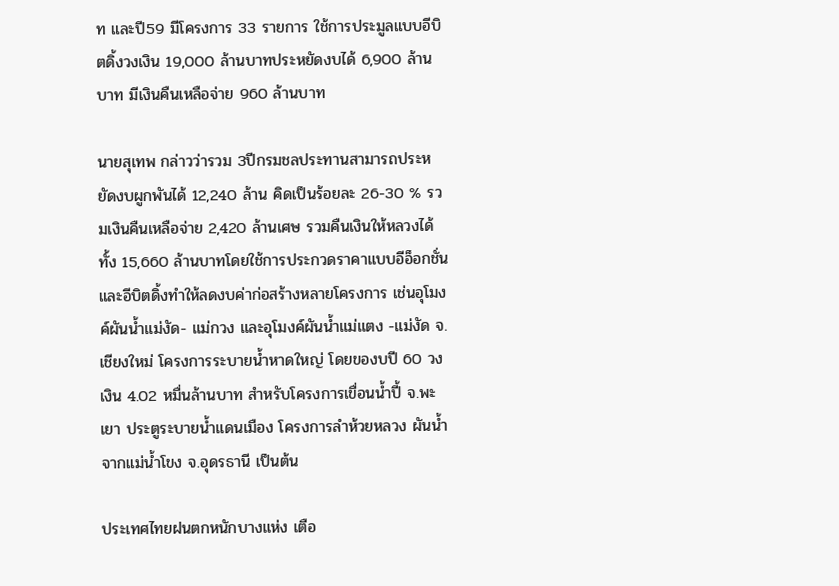ท และปี59 มีโครงการ 33 รายการ ใช้การประมูลแบบอีบิตดิ้งวงเงิน 19,000 ล้านบาทประหยัดงบได้ 6,900 ล้านบาท มีเงินคืนเหลือจ่าย 960 ล้านบาท

นายสุเทพ กล่าวว่ารวม 3ปีกรมชลประทานสามารถประหยัดงบผูกพันได้ 12,240 ล้าน คิดเป็นร้อยละ 26-30 % รวมเงินคืนเหลือจ่าย 2,420 ล้านเศษ รวมคืนเงินให้หลวงได้ทั้ง 15,660 ล้านบาทโดยใช้การประกวดราคาแบบอีอ็อกชั่น และอีบิตดิ้งทำให้ลดงบค่าก่อสร้างหลายโครงการ เช่นอุโมงค์ผันน้ำแม่งัด- แม่กวง และอุโมงค์ผันน้ำแม่แตง -แม่งัด จ.เชียงใหม่ โครงการระบายน้ำหาดใหญ่ โดยของบปี 60 วงเงิน 4.02 หมื่นล้านบาท สำหรับโครงการเขื่อนน้ำปี้ จ.พะเยา ประตูระบายน้ำแดนเมือง โครงการลำห้วยหลวง ผันน้ำจากแม่น้ำโขง จ.อุดรธานี เป็นต้น

ประเทศไทยฝนตกหนักบางแห่ง เตือ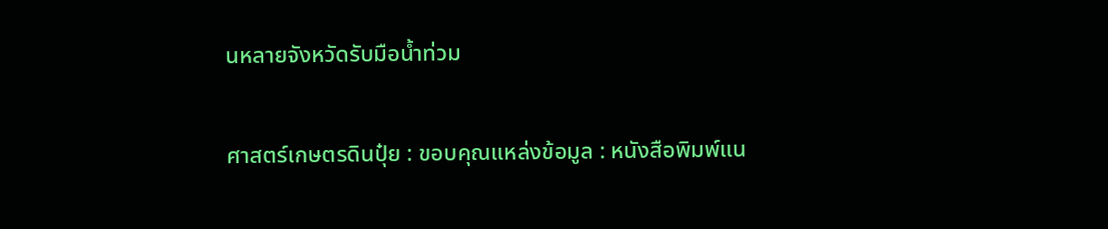นหลายจังหวัดรับมือน้ำท่วม

ศาสตร์เกษตรดินปุ๋ย : ขอบคุณแหล่งข้อมูล : หนังสือพิมพ์แน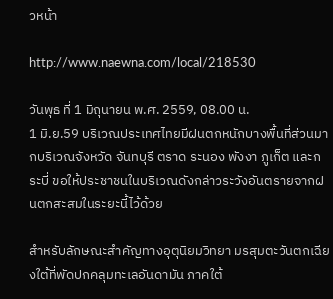วหน้า

http://www.naewna.com/local/218530

วันพุธ ที่ 1 มิถุนายน พ.ศ. 2559, 08.00 น.
1 มิ.ย.59 บริเวณประเทศไทยมีฝนตกหนักบางพื้นที่ส่วนมากบริเวณจังหวัด จันทบุรี ตราด ระนอง พังงา ภูเก็ต และกระบี่ ขอให้ประชาชนในบริเวณดังกล่าวระวังอันตรายจากฝนตกสะสมในระยะนี้ไว้ด้วย

สำหรับลักษณะสำคัญทางอุตุนิยมวิทยา มรสุมตะวันตกเฉียงใต้ที่พัดปกคลุมทะเลอันดามัน ภาคใต้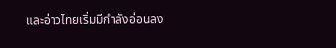และอ่าวไทยเริ่มมีกำลังอ่อนลง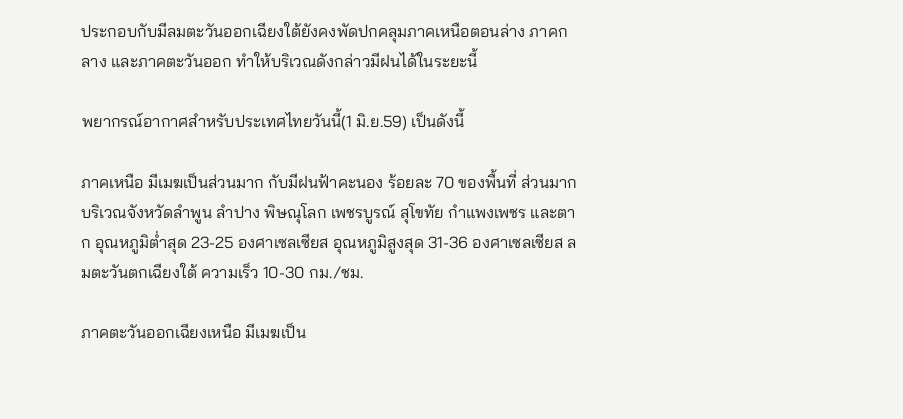ประกอบกับมีลมตะวันออกเฉียงใต้ยังคงพัดปกคลุมภาคเหนือตอนล่าง ภาคกลาง และภาคตะวันออก ทำให้บริเวณดังกล่าวมีฝนได้ในระยะนี้

พยากรณ์อากาศสำหรับประเทศไทยวันนี้(1 มิ.ย.59) เป็นดังนี้

ภาคเหนือ มีเมฆเป็นส่วนมาก กับมีฝนฟ้าคะนอง ร้อยละ 70 ของพื้นที่ ส่วนมากบริเวณจังหวัดลำพูน ลำปาง พิษณุโลก เพชรบูรณ์ สุโขทัย กำแพงเพชร และตาก อุณหภูมิต่ำสุด 23-25 องศาเซลเซียส อุณหภูมิสูงสุด 31-36 องศาเซลเซียส ลมตะวันตกเฉียงใต้ ความเร็ว 10-30 กม./ชม.

ภาคตะวันออกเฉียงเหนือ มีเมฆเป็น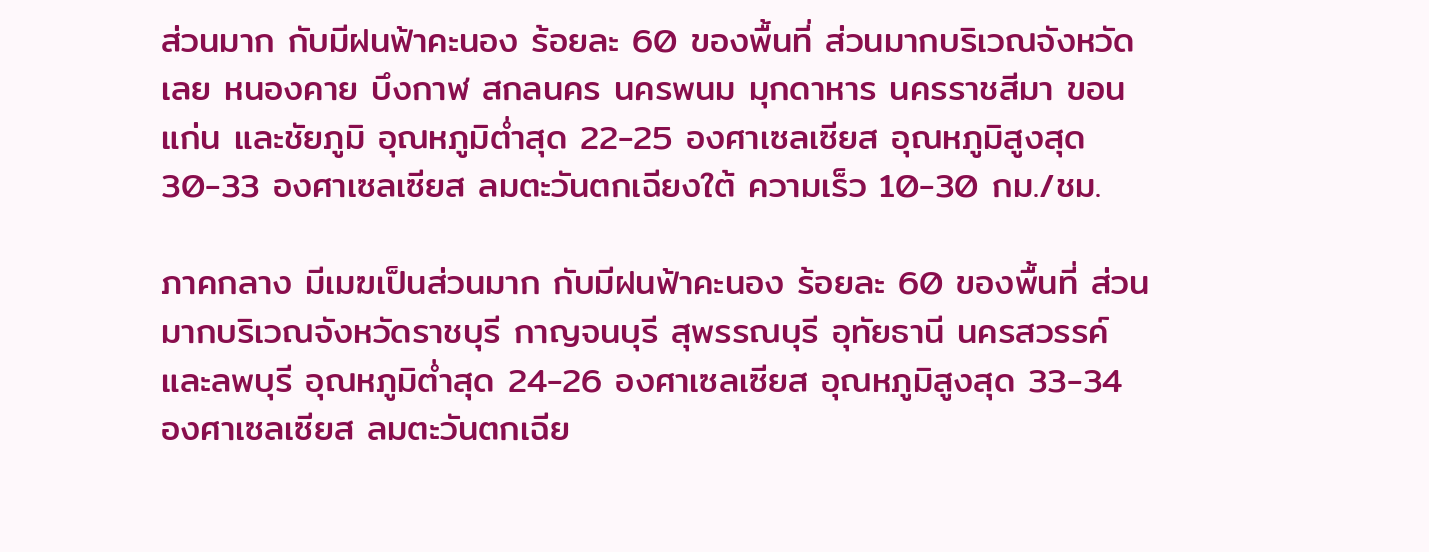ส่วนมาก กับมีฝนฟ้าคะนอง ร้อยละ 60 ของพื้นที่ ส่วนมากบริเวณจังหวัดเลย หนองคาย บึงกาฬ สกลนคร นครพนม มุกดาหาร นครราชสีมา ขอนแก่น และชัยภูมิ อุณหภูมิต่ำสุด 22-25 องศาเซลเซียส อุณหภูมิสูงสุด 30-33 องศาเซลเซียส ลมตะวันตกเฉียงใต้ ความเร็ว 10-30 กม./ชม.

ภาคกลาง มีเมฆเป็นส่วนมาก กับมีฝนฟ้าคะนอง ร้อยละ 60 ของพื้นที่ ส่วนมากบริเวณจังหวัดราชบุรี กาญจนบุรี สุพรรณบุรี อุทัยธานี นครสวรรค์ และลพบุรี อุณหภูมิต่ำสุด 24-26 องศาเซลเซียส อุณหภูมิสูงสุด 33-34 องศาเซลเซียส ลมตะวันตกเฉีย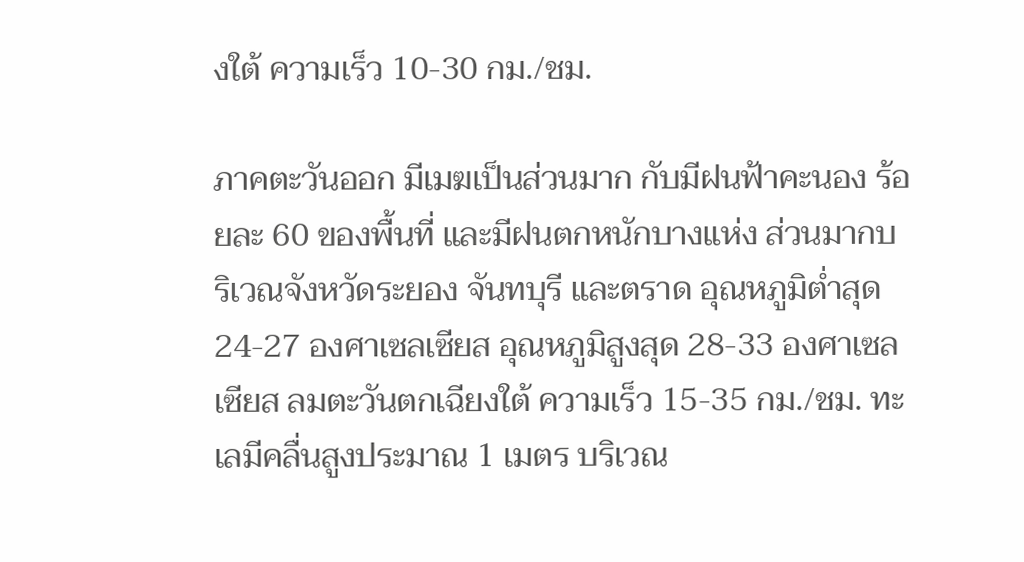งใต้ ความเร็ว 10-30 กม./ชม.

ภาคตะวันออก มีเมฆเป็นส่วนมาก กับมีฝนฟ้าคะนอง ร้อยละ 60 ของพื้นที่ และมีฝนตกหนักบางแห่ง ส่วนมากบริเวณจังหวัดระยอง จันทบุรี และตราด อุณหภูมิต่ำสุด 24-27 องศาเซลเซียส อุณหภูมิสูงสุด 28-33 องศาเซลเซียส ลมตะวันตกเฉียงใต้ ความเร็ว 15-35 กม./ชม. ทะเลมีคลื่นสูงประมาณ 1 เมตร บริเวณ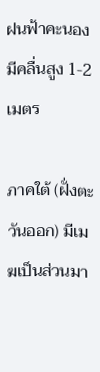ฝนฟ้าคะนองมีคลื่นสูง 1-2 เมตร

ภาคใต้ (ฝั่งตะวันออก) มีเมฆเป็นส่วนมา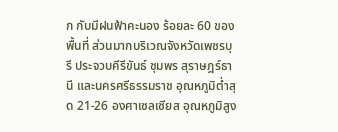ก กับมีฝนฟ้าคะนอง ร้อยละ 60 ของพื้นที่ ส่วนมากบริเวณจังหวัดเพชรบุรี ประจวบคีรีขันธ์ ชุมพร สุราษฎร์ธานี และนครศรีธรรมราช อุณหภูมิต่ำสุด 21-26 องศาเซลเซียส อุณหภูมิสูง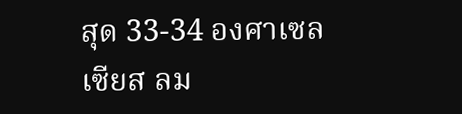สุด 33-34 องศาเซลเซียส ลม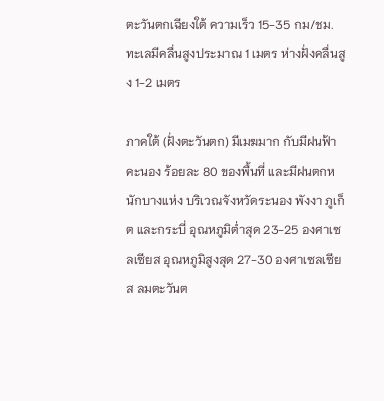ตะวันตกเฉียงใต้ ความเร็ว 15-35 กม/ชม. ทะเลมีคลื่นสูงประมาณ 1 เมตร ห่างฝั่งคลื่นสูง 1-2 เมตร

ภาคใต้ (ฝั่งตะวันตก) มีเมฆมาก กับมีฝนฟ้าคะนอง ร้อยละ 80 ของพื้นที่ และมีฝนตกหนักบางแห่ง บริเวณจังหวัดระนอง พังงา ภูเก็ต และกระบี่ อุณหภูมิต่ำสุด 23-25 องศาเซลเซียส อุณหภูมิสูงสุด 27-30 องศาเซลเซียส ลมตะวันต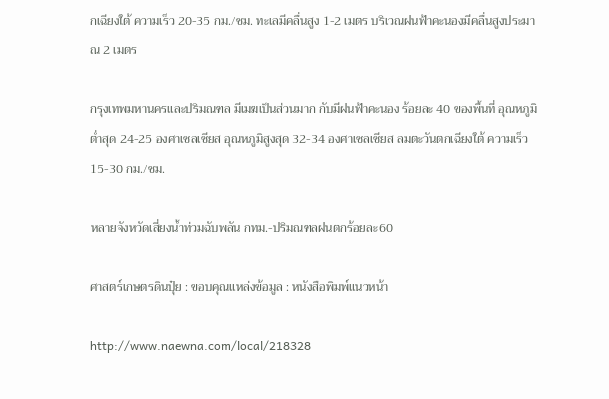กเฉียงใต้ ความเร็ว 20-35 กม./ชม. ทะเลมีคลื่นสูง 1-2 เมตร บริเวณฝนฟ้าคะนองมีคลื่นสูงประมาณ 2 เมตร

กรุงเทพมหานครและปริมณฑล มีเมฆเป็นส่วนมาก กับมีฝนฟ้าคะนอง ร้อยละ 40 ของพื้นที่ อุณหภูมิต่ำสุด 24-25 องศาเซลเซียส อุณหภูมิสูงสุด 32-34 องศาเซลเซียส ลมตะวันตกเฉียงใต้ ความเร็ว 15-30 กม./ชม.

หลายจังหวัดเสี่ยงน้ำท่วมฉับพลัน กทม.-ปริมณฑลฝนตกร้อยละ60

ศาสตร์เกษตรดินปุ๋ย : ขอบคุณแหล่งข้อมูล : หนังสือพิมพ์แนวหน้า

http://www.naewna.com/local/218328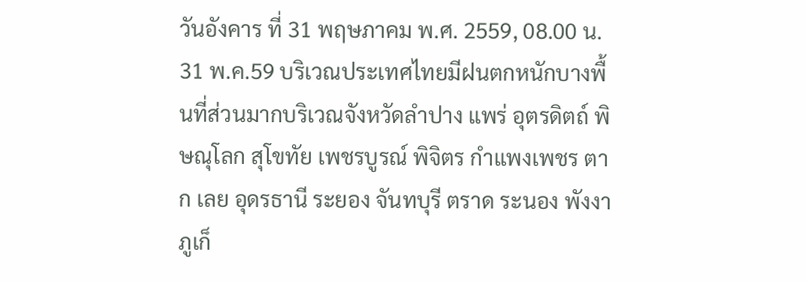วันอังคาร ที่ 31 พฤษภาคม พ.ศ. 2559, 08.00 น.
31 พ.ค.59 บริเวณประเทศไทยมีฝนตกหนักบางพื้นที่ส่วนมากบริเวณจังหวัดลำปาง แพร่ อุตรดิตถ์ พิษณุโลก สุโขทัย เพชรบูรณ์ พิจิตร กำแพงเพชร ตาก เลย อุดรธานี ระยอง จันทบุรี ตราด ระนอง พังงา ภูเก็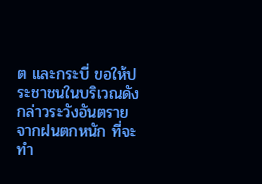ต และกระบี่ ขอให้ประชาชนในบริเวณดังกล่าวระวังอันตรายจากฝนตกหนัก ที่จะทำ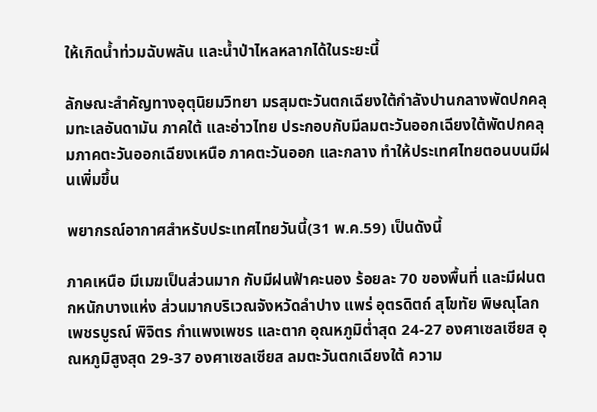ให้เกิดน้ำท่วมฉับพลัน และน้ำป่าไหลหลากได้ในระยะนี้

ลักษณะสำคัญทางอุตุนิยมวิทยา มรสุมตะวันตกเฉียงใต้กำลังปานกลางพัดปกคลุมทะเลอันดามัน ภาคใต้ และอ่าวไทย ประกอบกับมีลมตะวันออกเฉียงใต้พัดปกคลุมภาคตะวันออกเฉียงเหนือ ภาคตะวันออก และกลาง ทำให้ประเทศไทยตอนบนมีฝนเพิ่มขึ้น

พยากรณ์อากาศสำหรับประเทศไทยวันนี้(31 พ.ค.59) เป็นดังนี้

ภาคเหนือ มีเมฆเป็นส่วนมาก กับมีฝนฟ้าคะนอง ร้อยละ 70 ของพื้นที่ และมีฝนตกหนักบางแห่ง ส่วนมากบริเวณจังหวัดลำปาง แพร่ อุตรดิตถ์ สุโขทัย พิษณุโลก เพชรบูรณ์ พิจิตร กำแพงเพชร และตาก อุณหภูมิต่ำสุด 24-27 องศาเซลเซียส อุณหภูมิสูงสุด 29-37 องศาเซลเซียส ลมตะวันตกเฉียงใต้ ความ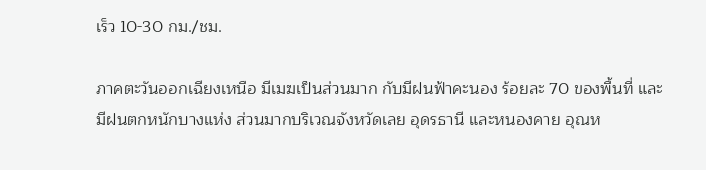เร็ว 10-30 กม./ชม.

ภาคตะวันออกเฉียงเหนือ มีเมฆเป็นส่วนมาก กับมีฝนฟ้าคะนอง ร้อยละ 70 ของพื้นที่ และมีฝนตกหนักบางแห่ง ส่วนมากบริเวณจังหวัดเลย อุดรธานี และหนองคาย อุณห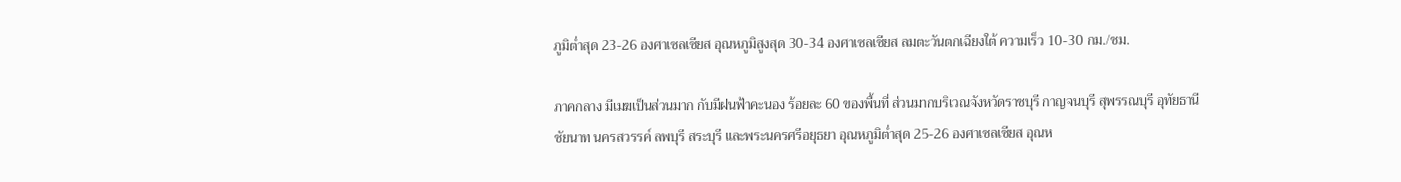ภูมิต่ำสุด 23-26 องศาเซลเซียส อุณหภูมิสูงสุด 30-34 องศาเซลเซียส ลมตะวันตกเฉียงใต้ ความเร็ว 10-30 กม./ชม.

ภาคกลาง มีเมฆเป็นส่วนมาก กับมีฝนฟ้าคะนอง ร้อยละ 60 ของพื้นที่ ส่วนมากบริเวณจังหวัดราชบุรี กาญจนบุรี สุพรรณบุรี อุทัยธานี ชัยนาท นครสวรรค์ ลพบุรี สระบุรี และพระนครศรีอยุธยา อุณหภูมิต่ำสุด 25-26 องศาเซลเซียส อุณห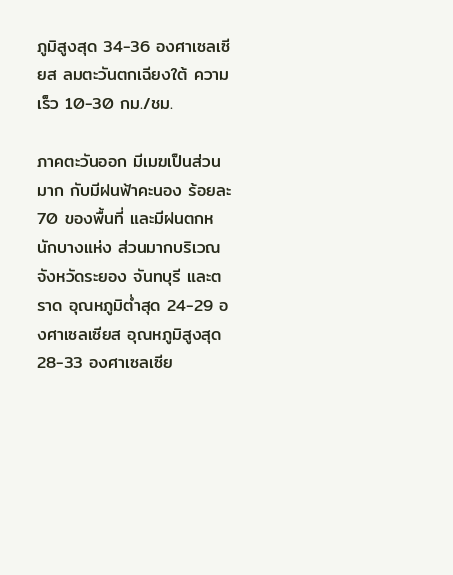ภูมิสูงสุด 34-36 องศาเซลเซียส ลมตะวันตกเฉียงใต้ ความเร็ว 10-30 กม./ชม.

ภาคตะวันออก มีเมฆเป็นส่วนมาก กับมีฝนฟ้าคะนอง ร้อยละ 70 ของพื้นที่ และมีฝนตกหนักบางแห่ง ส่วนมากบริเวณจังหวัดระยอง จันทบุรี และตราด อุณหภูมิต่ำสุด 24-29 องศาเซลเซียส อุณหภูมิสูงสุด 28-33 องศาเซลเซีย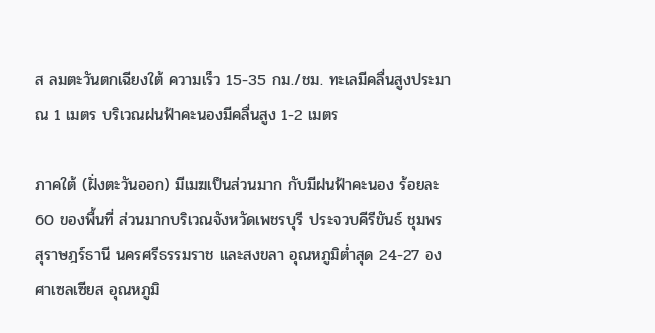ส ลมตะวันตกเฉียงใต้ ความเร็ว 15-35 กม./ชม. ทะเลมีคลื่นสูงประมาณ 1 เมตร บริเวณฝนฟ้าคะนองมีคลื่นสูง 1-2 เมตร

ภาคใต้ (ฝั่งตะวันออก) มีเมฆเป็นส่วนมาก กับมีฝนฟ้าคะนอง ร้อยละ 60 ของพื้นที่ ส่วนมากบริเวณจังหวัดเพชรบุรี ประจวบคีรีขันธ์ ชุมพร สุราษฎร์ธานี นครศรีธรรมราช และสงขลา อุณหภูมิต่ำสุด 24-27 องศาเซลเซียส อุณหภูมิ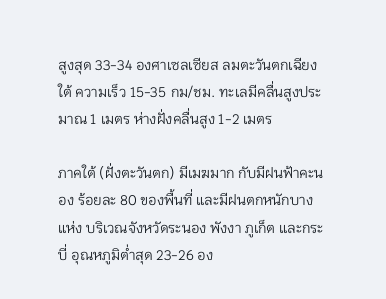สูงสุด 33-34 องศาเซลเซียส ลมตะวันตกเฉียงใต้ ความเร็ว 15-35 กม/ชม. ทะเลมีคลื่นสูงประมาณ 1 เมตร ห่างฝั่งคลื่นสูง 1-2 เมตร

ภาคใต้ (ฝั่งตะวันตก) มีเมฆมาก กับมีฝนฟ้าคะนอง ร้อยละ 80 ของพื้นที่ และมีฝนตกหนักบางแห่ง บริเวณจังหวัดระนอง พังงา ภูเก็ต และกระบี่ อุณหภูมิต่ำสุด 23-26 อง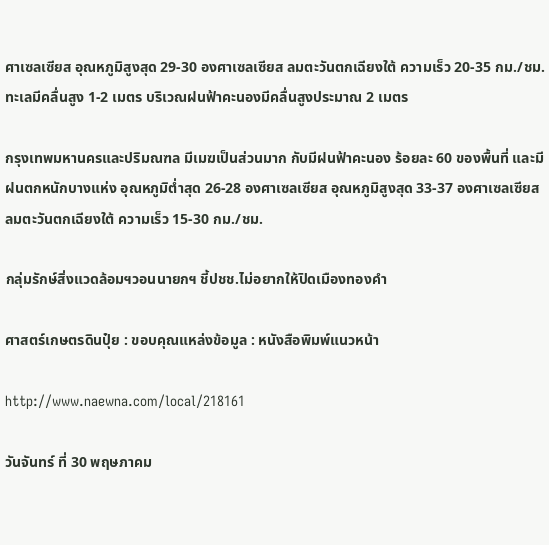ศาเซลเซียส อุณหภูมิสูงสุด 29-30 องศาเซลเซียส ลมตะวันตกเฉียงใต้ ความเร็ว 20-35 กม./ชม. ทะเลมีคลื่นสูง 1-2 เมตร บริเวณฝนฟ้าคะนองมีคลื่นสูงประมาณ 2 เมตร

กรุงเทพมหานครและปริมณฑล มีเมฆเป็นส่วนมาก กับมีฝนฟ้าคะนอง ร้อยละ 60 ของพื้นที่ และมีฝนตกหนักบางแห่ง อุณหภูมิต่ำสุด 26-28 องศาเซลเซียส อุณหภูมิสูงสุด 33-37 องศาเซลเซียส ลมตะวันตกเฉียงใต้ ความเร็ว 15-30 กม./ชม.

กลุ่มรักษ์สิ่งแวดล้อมฯวอนนายกฯ ชี้ปชช.ไม่อยากให้ปิดเมืองทองคำ

ศาสตร์เกษตรดินปุ๋ย : ขอบคุณแหล่งข้อมูล : หนังสือพิมพ์แนวหน้า

http://www.naewna.com/local/218161

วันจันทร์ ที่ 30 พฤษภาคม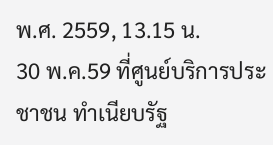พ.ศ. 2559, 13.15 น.
30 พ.ค.59 ที่ศูนย์บริการประชาชน ทำเนียบรัฐ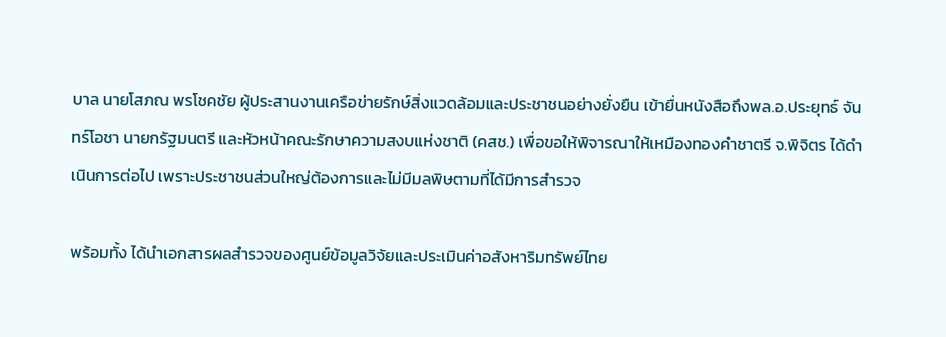บาล นายโสภณ พรโชคชัย ผู้ประสานงานเครือข่ายรักษ์สิ่งแวดล้อมและประชาชนอย่างยั่งยืน เข้ายื่นหนังสือถึงพล.อ.ประยุทธ์ จันทร์โอชา นายกรัฐมนตรี และหัวหน้าคณะรักษาความสงบแห่งชาติ (คสช.) เพื่อขอให้พิจารณาให้เหมืองทองคำชาตรี จ.พิจิตร ได้ดำเนินการต่อไป เพราะประชาชนส่วนใหญ่ต้องการและไม่มีมลพิษตามที่ได้มีการสำรวจ

พร้อมทั้ง ได้นำเอกสารผลสำรวจของศูนย์ข้อมูลวิจัยและประเมินค่าอสังหาริมทรัพย์ไทย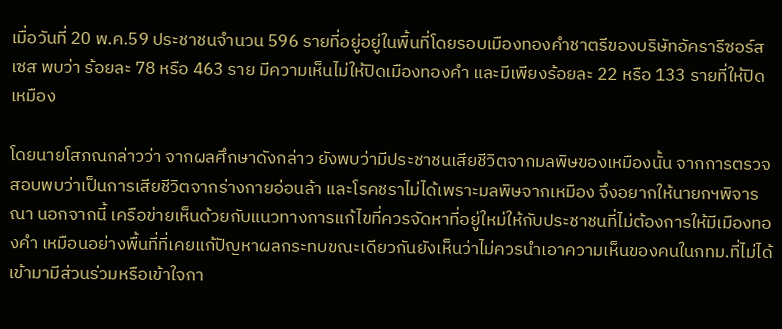เมื่อวันที่ 20 พ.ค.59 ประชาชนจำนวน 596 รายที่อยู่อยู่ในพื้นที่โดยรอบเมืองทองคำชาตรีของบริษัทอัครารีซอร์สเซส พบว่า ร้อยละ 78 หรือ 463 ราย มีความเห็นไม่ให้ปิดเมืองทองคำ และมีเพียงร้อยละ 22 หรือ 133 รายที่ให้ปิดเหมือง

โดยนายโสภณกล่าวว่า จากผลศึกษาดังกล่าว ยังพบว่ามีประชาชนเสียชีวิตจากมลพิษของเหมืองนั้น จากการตรวจสอบพบว่าเป็นการเสียชีวิตจากร่างกายอ่อนล้า และโรคชราไม่ได้เพราะมลพิษจากเหมือง จึงอยากให้นายกฯพิจารณา นอกจากนี้ เครือข่ายเห็นด้วยกับแนวทางการแก้ไขที่ควรจัดหาที่อยู่ใหม่ให้กับประชาชนที่ไม่ต้องการให้มีเมืองทองคำ เหมือนอย่างพื้นที่ที่เคยแก้ปัญหาผลกระทบขณะเดียวกันยังเห็นว่าไม่ควรนำเอาความเห็นของคนในกทม.ที่ไม่ได้เข้ามามีส่วนร่วมหรือเข้าใจกา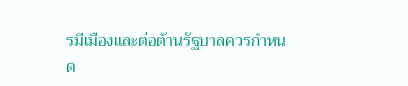รมีเมืองและต่อต้านรัฐบาลควรกำหนด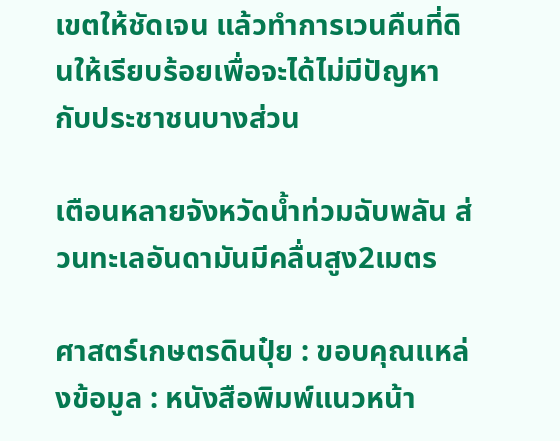เขตให้ชัดเจน แล้วทำการเวนคืนที่ดินให้เรียบร้อยเพื่อจะได้ไม่มีปัญหากับประชาชนบางส่วน

เตือนหลายจังหวัดน้ำท่วมฉับพลัน ส่วนทะเลอันดามันมีคลื่นสูง2เมตร

ศาสตร์เกษตรดินปุ๋ย : ขอบคุณแหล่งข้อมูล : หนังสือพิมพ์แนวหน้า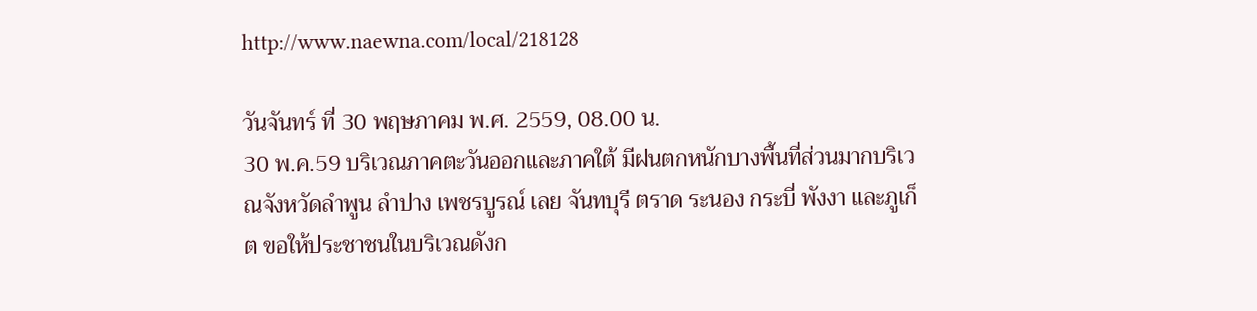http://www.naewna.com/local/218128

วันจันทร์ ที่ 30 พฤษภาคม พ.ศ. 2559, 08.00 น.
30 พ.ค.59 บริเวณภาคตะวันออกและภาคใต้ มีฝนตกหนักบางพื้นที่ส่วนมากบริเวณจังหวัดลำพูน ลำปาง เพชรบูรณ์ เลย จันทบุรี ตราด ระนอง กระบี่ พังงา และภูเก็ต ขอให้ประชาชนในบริเวณดังก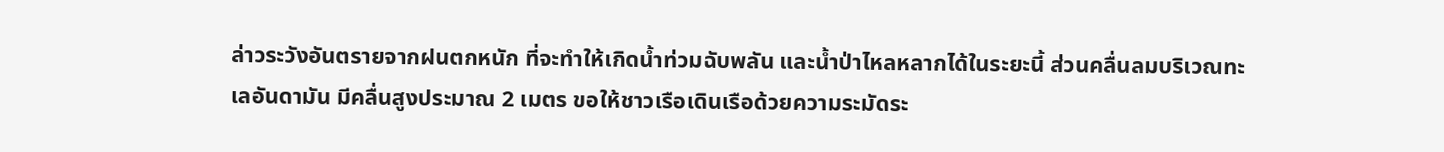ล่าวระวังอันตรายจากฝนตกหนัก ที่จะทำให้เกิดน้ำท่วมฉับพลัน และน้ำป่าไหลหลากได้ในระยะนี้ ส่วนคลื่นลมบริเวณทะเลอันดามัน มีคลื่นสูงประมาณ 2 เมตร ขอให้ชาวเรือเดินเรือด้วยความระมัดระ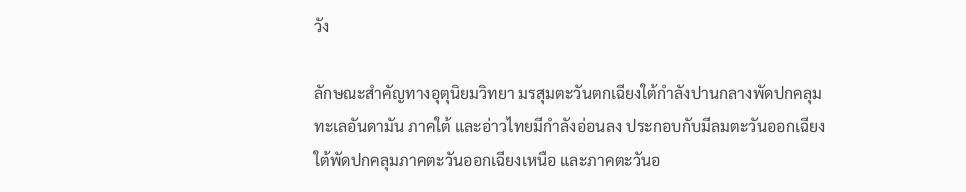วัง

ลักษณะสำคัญทางอุตุนิยมวิทยา มรสุมตะวันตกเฉียงใต้กำลังปานกลางพัดปกคลุมทะเลอันดามัน ภาคใต้ และอ่าวไทยมีกำลังอ่อนลง ประกอบกับมีลมตะวันออกเฉียงใต้พัดปกคลุมภาคตะวันออกเฉียงเหนือ และภาคตะวันอ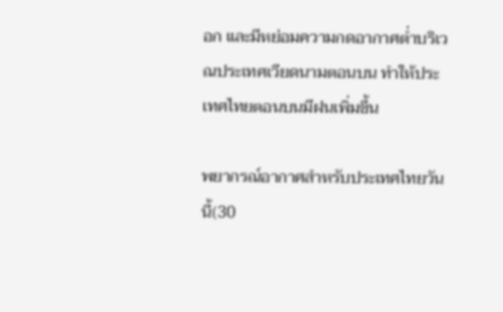อก และมีหย่อมความกดอากาศต่ำบริเวณประเทศเวียดนามตอนบน ทำให้ประเทศไทยตอนบนมีฝนเพิ่มขึ้น

พยากรณ์อากาศสำหรับประเทศไทยวันนี้(30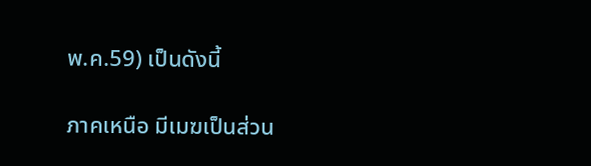พ.ค.59) เป็นดังนี้

ภาคเหนือ มีเมฆเป็นส่วน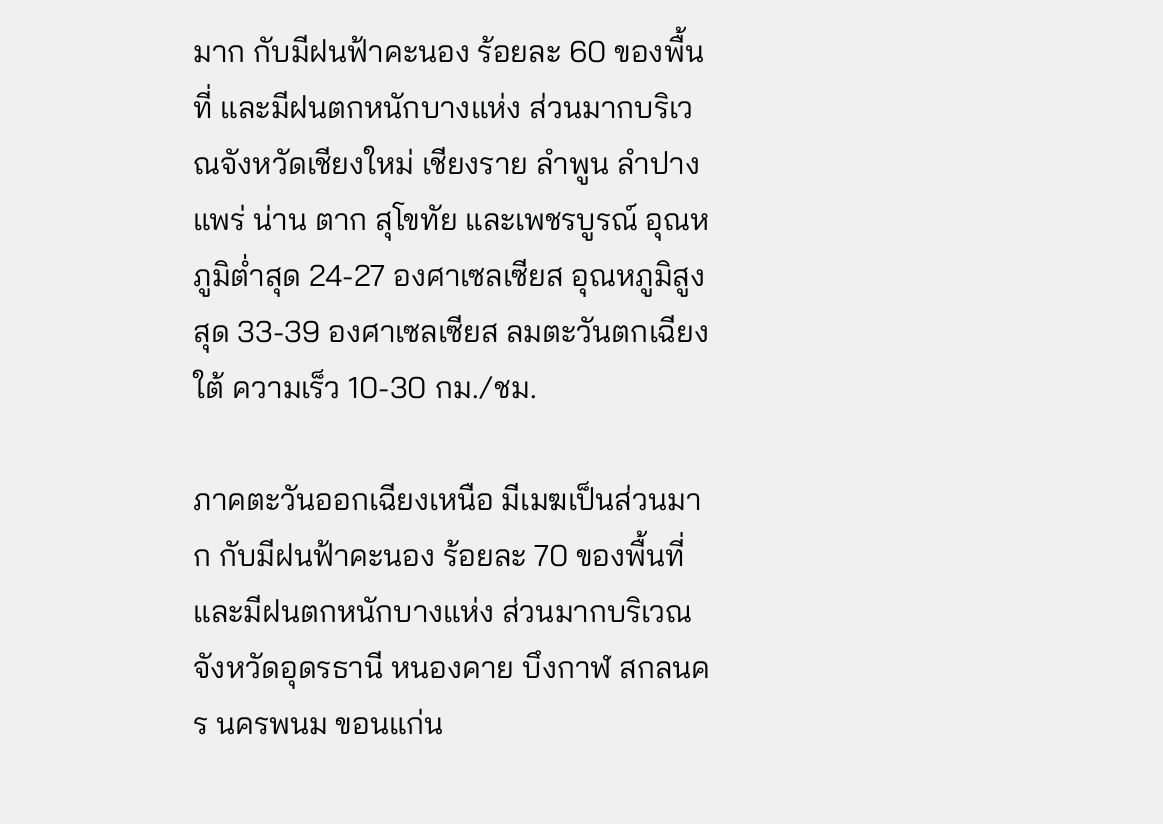มาก กับมีฝนฟ้าคะนอง ร้อยละ 60 ของพื้นที่ และมีฝนตกหนักบางแห่ง ส่วนมากบริเวณจังหวัดเชียงใหม่ เชียงราย ลำพูน ลำปาง แพร่ น่าน ตาก สุโขทัย และเพชรบูรณ์ อุณหภูมิต่ำสุด 24-27 องศาเซลเซียส อุณหภูมิสูงสุด 33-39 องศาเซลเซียส ลมตะวันตกเฉียงใต้ ความเร็ว 10-30 กม./ชม.

ภาคตะวันออกเฉียงเหนือ มีเมฆเป็นส่วนมาก กับมีฝนฟ้าคะนอง ร้อยละ 70 ของพื้นที่ และมีฝนตกหนักบางแห่ง ส่วนมากบริเวณจังหวัดอุดรธานี หนองคาย บึงกาฬ สกลนคร นครพนม ขอนแก่น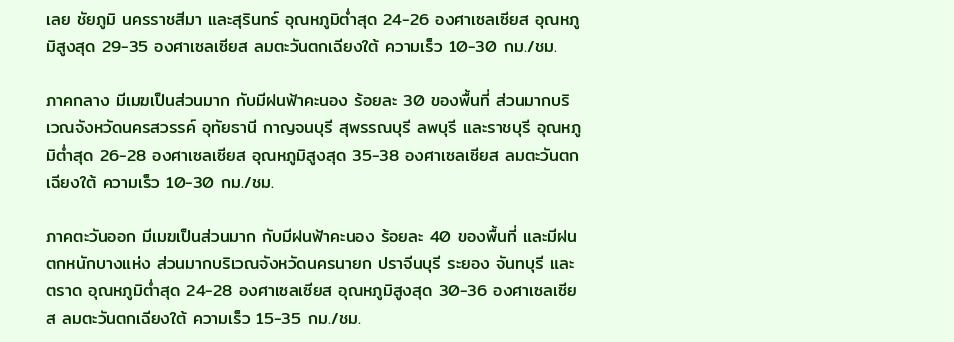เลย ชัยภูมิ นครราชสีมา และสุรินทร์ อุณหภูมิต่ำสุด 24-26 องศาเซลเซียส อุณหภูมิสูงสุด 29-35 องศาเซลเซียส ลมตะวันตกเฉียงใต้ ความเร็ว 10-30 กม./ชม.

ภาคกลาง มีเมฆเป็นส่วนมาก กับมีฝนฟ้าคะนอง ร้อยละ 30 ของพื้นที่ ส่วนมากบริเวณจังหวัดนครสวรรค์ อุทัยธานี กาญจนบุรี สุพรรณบุรี ลพบุรี และราชบุรี อุณหภูมิต่ำสุด 26-28 องศาเซลเซียส อุณหภูมิสูงสุด 35-38 องศาเซลเซียส ลมตะวันตกเฉียงใต้ ความเร็ว 10-30 กม./ชม.

ภาคตะวันออก มีเมฆเป็นส่วนมาก กับมีฝนฟ้าคะนอง ร้อยละ 40 ของพื้นที่ และมีฝนตกหนักบางแห่ง ส่วนมากบริเวณจังหวัดนครนายก ปราจีนบุรี ระยอง จันทบุรี และตราด อุณหภูมิต่ำสุด 24-28 องศาเซลเซียส อุณหภูมิสูงสุด 30-36 องศาเซลเซียส ลมตะวันตกเฉียงใต้ ความเร็ว 15-35 กม./ชม.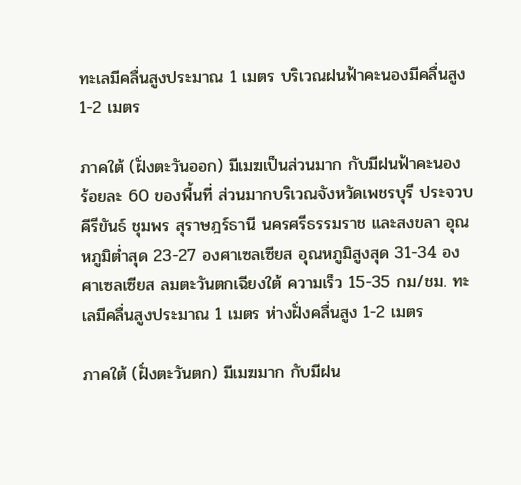ทะเลมีคลื่นสูงประมาณ 1 เมตร บริเวณฝนฟ้าคะนองมีคลื่นสูง 1-2 เมตร

ภาคใต้ (ฝั่งตะวันออก) มีเมฆเป็นส่วนมาก กับมีฝนฟ้าคะนอง ร้อยละ 60 ของพื้นที่ ส่วนมากบริเวณจังหวัดเพชรบุรี ประจวบคีรีขันธ์ ชุมพร สุราษฎร์ธานี นครศรีธรรมราช และสงขลา อุณหภูมิต่ำสุด 23-27 องศาเซลเซียส อุณหภูมิสูงสุด 31-34 องศาเซลเซียส ลมตะวันตกเฉียงใต้ ความเร็ว 15-35 กม/ชม. ทะเลมีคลื่นสูงประมาณ 1 เมตร ห่างฝั่งคลื่นสูง 1-2 เมตร

ภาคใต้ (ฝั่งตะวันตก) มีเมฆมาก กับมีฝน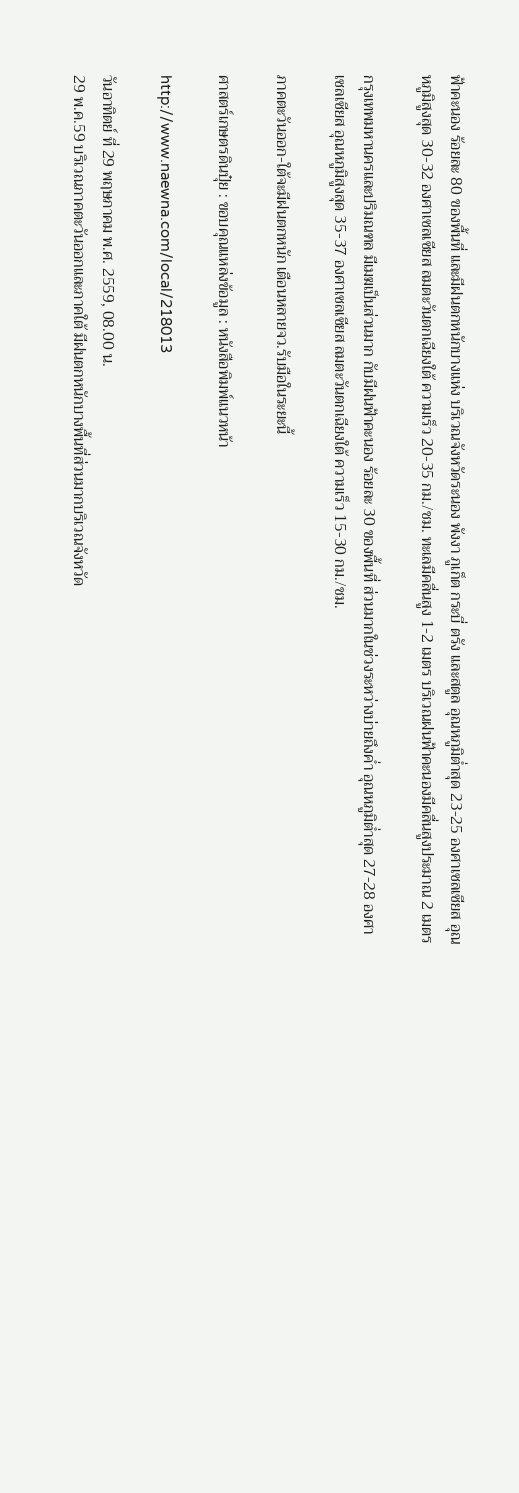ฟ้าคะนอง ร้อยละ 80 ของพื้นที่ และมีฝนตกหนักบางแห่ง บริเวณจังหวัดระนอง พังงา ภูเก็ต กระบี่ ตรัง และสตูล อุณหภูมิต่ำสุด 23-25 องศาเซลเซียส อุณหภูมิสูงสุด 30-32 องศาเซลเซียส ลมตะวันตกเฉียงใต้ ความเร็ว 20-35 กม./ชม. ทะเลมีคลื่นสูง 1-2 เมตร บริเวณฝนฟ้าคะนองมีคลื่นสูงประมาณ 2 เมตร

กรุงเทพมหานครและปริมณฑล มีเมฆเป็นส่วนมาก กับมีฝนฟ้าคะนอง ร้อยละ 30 ของพื้นที่ ส่วนมากในช่วงระหว่างบ่ายถึงค่ำ อุณหภูมิต่ำสุด 27-28 องศาเซลเซียส อุณหภูมิสูงสุด 35-37 องศาเซลเซียส ลมตะวันตกเฉียงใต้ ความเร็ว 15-30 กม./ชม.

ภาคตะวันออก-ใต้จะมีฝนตกหนัก เตือนหลายจว.รับมือในระยะนี้

ศาสตร์เกษตรดินปุ๋ย : ขอบคุณแหล่งข้อมูล : หนังสือพิมพ์แนวหน้า

http://www.naewna.com/local/218013

วันอาทิตย์ ที่ 29 พฤษภาคม พ.ศ. 2559, 08.00 น.
29 พ.ค.59 บริเวณภาคตะวันออกและภาคใต้ มีฝนตกหนักบางพื้นที่ส่วนมากบริเวณจังหวัด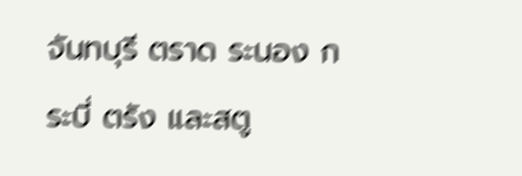จันทบุรี ตราด ระนอง กระบี่ ตรัง และสตู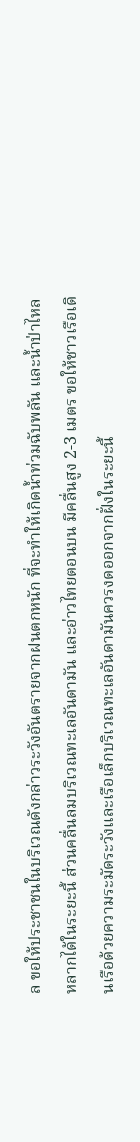ล ขอให้ประชาชนในบริเวณดังกล่าวระวังอันตรายจากฝนตกหนัก ที่จะทำให้เกิดน้ำท่วมฉับพลัน และน้ำป่าไหลหลากได้ในระยะนี้ ส่วนคลื่นลมบริเวณทะเลอันดามัน และอ่าวไทยตอนบน มีคลื่นสูง 2-3 เมตร ขอให้ชาวเรือเดินเรือด้วยความระมัดระวังและเรือเล็กบริเวณทะเลอันดามันควรงดออกจากฝั่งในระยะนี้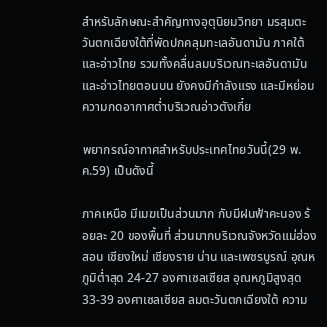สำหรับลักษณะสำคัญทางอุตุนิยมวิทยา มรสุมตะวันตกเฉียงใต้ที่พัดปกคลุมทะเลอันดามัน ภาคใต้ และอ่าวไทย รวมทั้งคลื่นลมบริเวณทะเลอันดามันและอ่าวไทยตอนบน ยังคงมีกำลังแรง และมีหย่อมความกดอากาศต่ำบริเวณอ่าวตังเกี๋ย

พยากรณ์อากาศสำหรับประเทศไทยวันนี้(29 พ.ค.59) เป็นดังนี้

ภาคเหนือ มีเมฆเป็นส่วนมาก กับมีฝนฟ้าคะนอง ร้อยละ 20 ของพื้นที่ ส่วนมากบริเวณจังหวัดแม่ฮ่องสอน เชียงใหม่ เชียงราย น่าน และเพชรบูรณ์ อุณหภูมิต่ำสุด 24-27 องศาเซลเซียส อุณหภูมิสูงสุด 33-39 องศาเซลเซียส ลมตะวันตกเฉียงใต้ ความ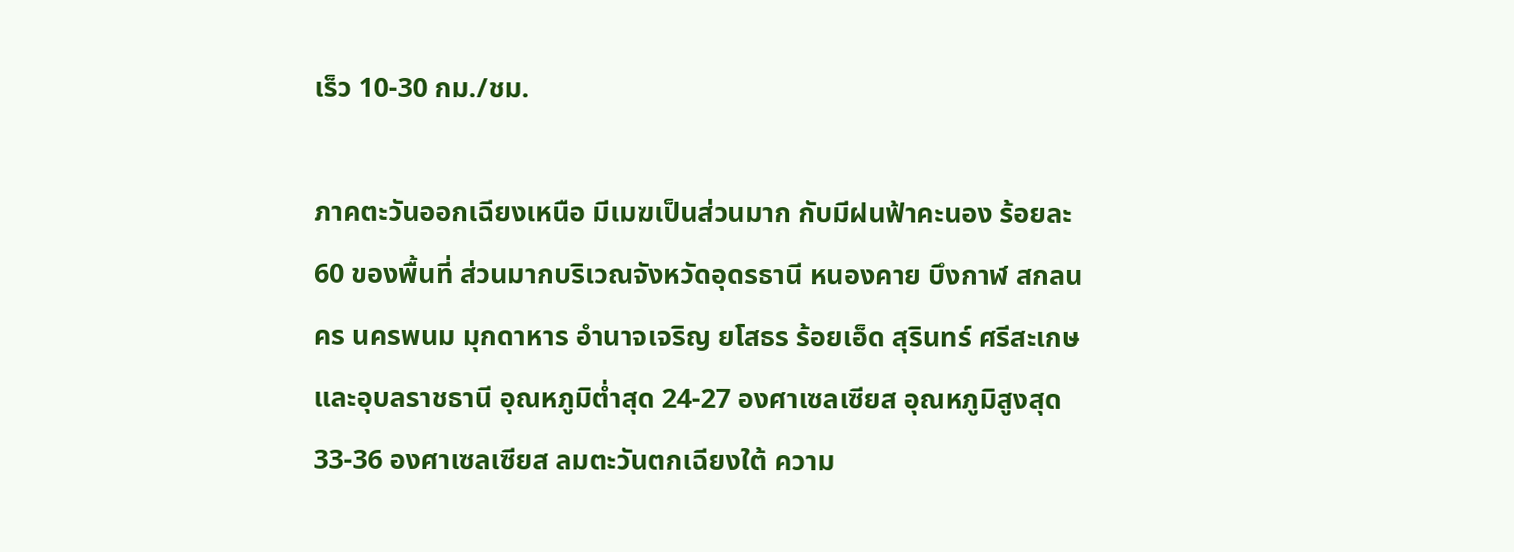เร็ว 10-30 กม./ชม.

ภาคตะวันออกเฉียงเหนือ มีเมฆเป็นส่วนมาก กับมีฝนฟ้าคะนอง ร้อยละ 60 ของพื้นที่ ส่วนมากบริเวณจังหวัดอุดรธานี หนองคาย บึงกาฬ สกลนคร นครพนม มุกดาหาร อำนาจเจริญ ยโสธร ร้อยเอ็ด สุรินทร์ ศรีสะเกษ และอุบลราชธานี อุณหภูมิต่ำสุด 24-27 องศาเซลเซียส อุณหภูมิสูงสุด 33-36 องศาเซลเซียส ลมตะวันตกเฉียงใต้ ความ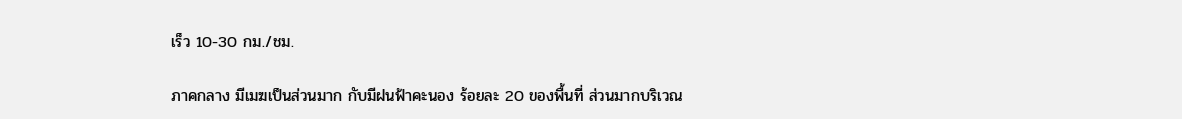เร็ว 10-30 กม./ชม.

ภาคกลาง มีเมฆเป็นส่วนมาก กับมีฝนฟ้าคะนอง ร้อยละ 20 ของพื้นที่ ส่วนมากบริเวณ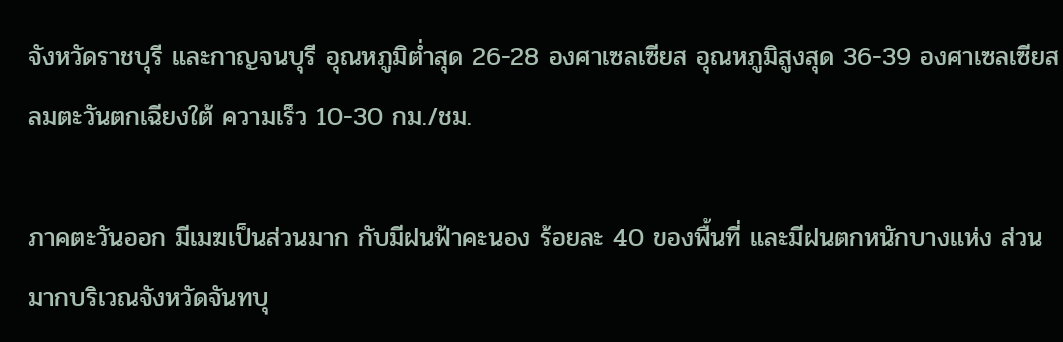จังหวัดราชบุรี และกาญจนบุรี อุณหภูมิต่ำสุด 26-28 องศาเซลเซียส อุณหภูมิสูงสุด 36-39 องศาเซลเซียส ลมตะวันตกเฉียงใต้ ความเร็ว 10-30 กม./ชม.

ภาคตะวันออก มีเมฆเป็นส่วนมาก กับมีฝนฟ้าคะนอง ร้อยละ 40 ของพื้นที่ และมีฝนตกหนักบางแห่ง ส่วนมากบริเวณจังหวัดจันทบุ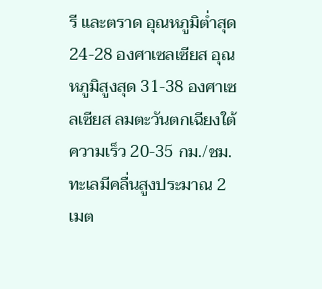รี และตราด อุณหภูมิต่ำสุด 24-28 องศาเซลเซียส อุณหภูมิสูงสุด 31-38 องศาเซลเซียส ลมตะวันตกเฉียงใต้ ความเร็ว 20-35 กม./ชม. ทะเลมีคลื่นสูงประมาณ 2 เมต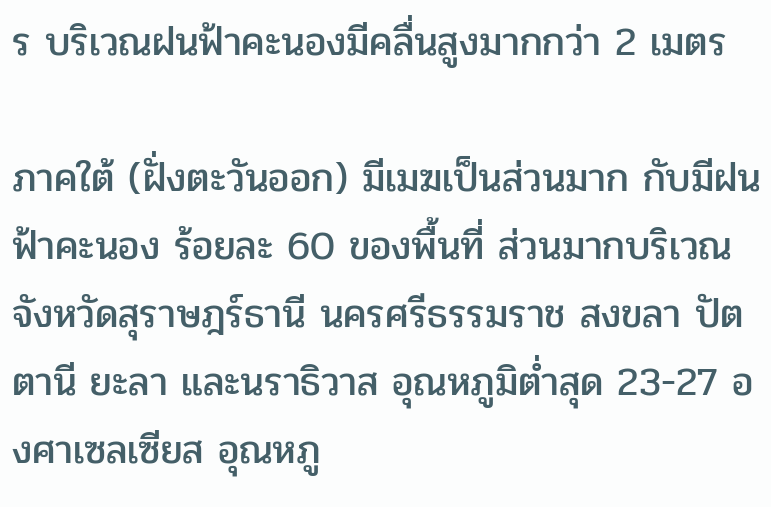ร บริเวณฝนฟ้าคะนองมีคลื่นสูงมากกว่า 2 เมตร

ภาคใต้ (ฝั่งตะวันออก) มีเมฆเป็นส่วนมาก กับมีฝนฟ้าคะนอง ร้อยละ 60 ของพื้นที่ ส่วนมากบริเวณจังหวัดสุราษฎร์ธานี นครศรีธรรมราช สงขลา ปัตตานี ยะลา และนราธิวาส อุณหภูมิต่ำสุด 23-27 องศาเซลเซียส อุณหภู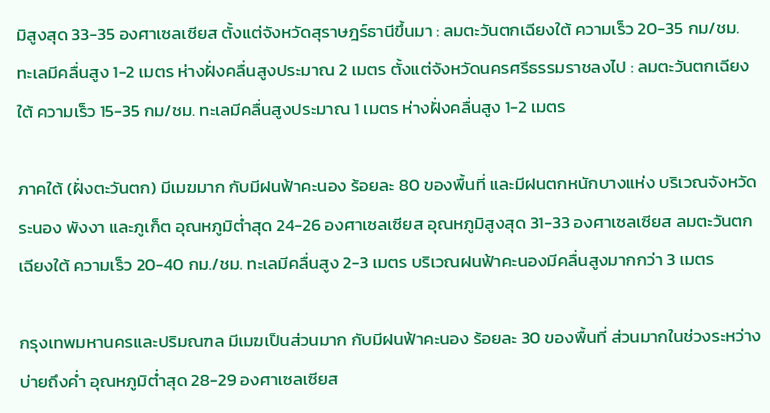มิสูงสุด 33-35 องศาเซลเซียส ตั้งแต่จังหวัดสุราษฎร์ธานีขึ้นมา : ลมตะวันตกเฉียงใต้ ความเร็ว 20-35 กม/ชม. ทะเลมีคลื่นสูง 1-2 เมตร ห่างฝั่งคลื่นสูงประมาณ 2 เมตร ตั้งแต่จังหวัดนครศรีธรรมราชลงไป : ลมตะวันตกเฉียงใต้ ความเร็ว 15-35 กม/ชม. ทะเลมีคลื่นสูงประมาณ 1 เมตร ห่างฝั่งคลื่นสูง 1-2 เมตร

ภาคใต้ (ฝั่งตะวันตก) มีเมฆมาก กับมีฝนฟ้าคะนอง ร้อยละ 80 ของพื้นที่ และมีฝนตกหนักบางแห่ง บริเวณจังหวัดระนอง พังงา และภูเก็ต อุณหภูมิต่ำสุด 24-26 องศาเซลเซียส อุณหภูมิสูงสุด 31-33 องศาเซลเซียส ลมตะวันตกเฉียงใต้ ความเร็ว 20-40 กม./ชม. ทะเลมีคลื่นสูง 2-3 เมตร บริเวณฝนฟ้าคะนองมีคลื่นสูงมากกว่า 3 เมตร

กรุงเทพมหานครและปริมณฑล มีเมฆเป็นส่วนมาก กับมีฝนฟ้าคะนอง ร้อยละ 30 ของพื้นที่ ส่วนมากในช่วงระหว่างบ่ายถึงค่ำ อุณหภูมิต่ำสุด 28-29 องศาเซลเซียส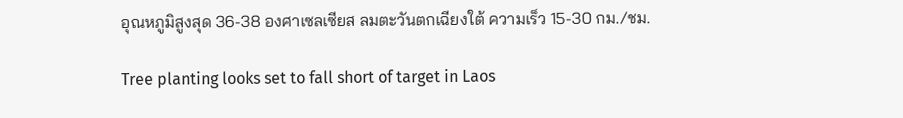อุณหภูมิสูงสุด 36-38 องศาเซลเซียส ลมตะวันตกเฉียงใต้ ความเร็ว 15-30 กม./ชม.

Tree planting looks set to fall short of target in Laos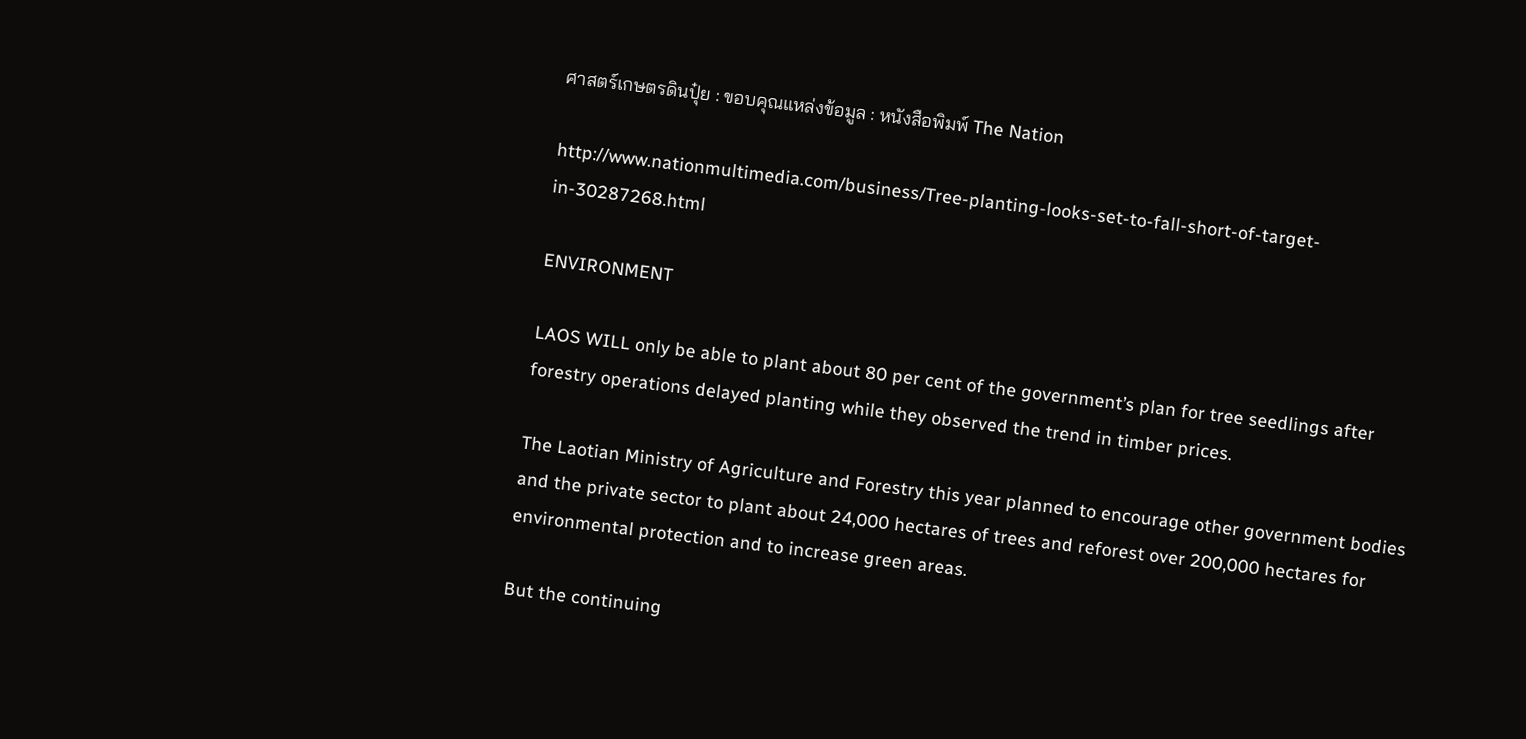ศาสตร์เกษตรดินปุ๋ย : ขอบคุณแหล่งข้อมูล : หนังสือพิมพ์ The Nation

http://www.nationmultimedia.com/business/Tree-planting-looks-set-to-fall-short-of-target-in-30287268.html

ENVIRONMENT

LAOS WILL only be able to plant about 80 per cent of the government’s plan for tree seedlings after forestry operations delayed planting while they observed the trend in timber prices.

The Laotian Ministry of Agriculture and Forestry this year planned to encourage other government bodies and the private sector to plant about 24,000 hectares of trees and reforest over 200,000 hectares for environmental protection and to increase green areas.

But the continuing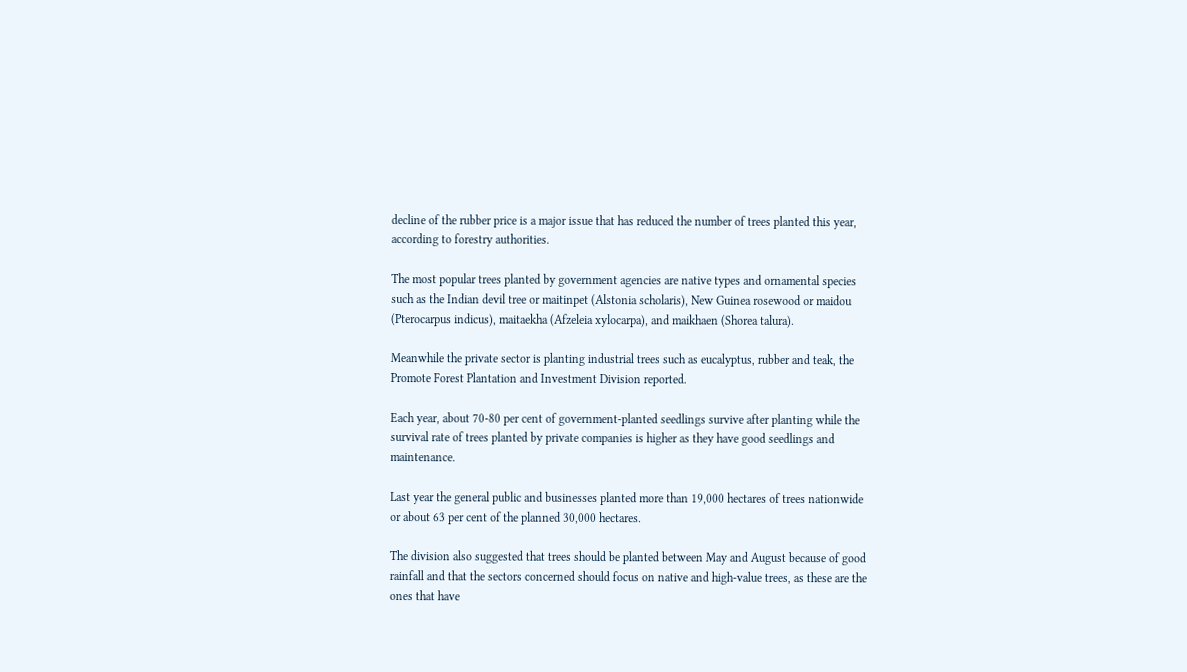decline of the rubber price is a major issue that has reduced the number of trees planted this year, according to forestry authorities.

The most popular trees planted by government agencies are native types and ornamental species such as the Indian devil tree or maitinpet (Alstonia scholaris), New Guinea rosewood or maidou (Pterocarpus indicus), maitaekha (Afzeleia xylocarpa), and maikhaen (Shorea talura).

Meanwhile the private sector is planting industrial trees such as eucalyptus, rubber and teak, the Promote Forest Plantation and Investment Division reported.

Each year, about 70-80 per cent of government-planted seedlings survive after planting while the survival rate of trees planted by private companies is higher as they have good seedlings and maintenance.

Last year the general public and businesses planted more than 19,000 hectares of trees nationwide or about 63 per cent of the planned 30,000 hectares.

The division also suggested that trees should be planted between May and August because of good rainfall and that the sectors concerned should focus on native and high-value trees, as these are the ones that have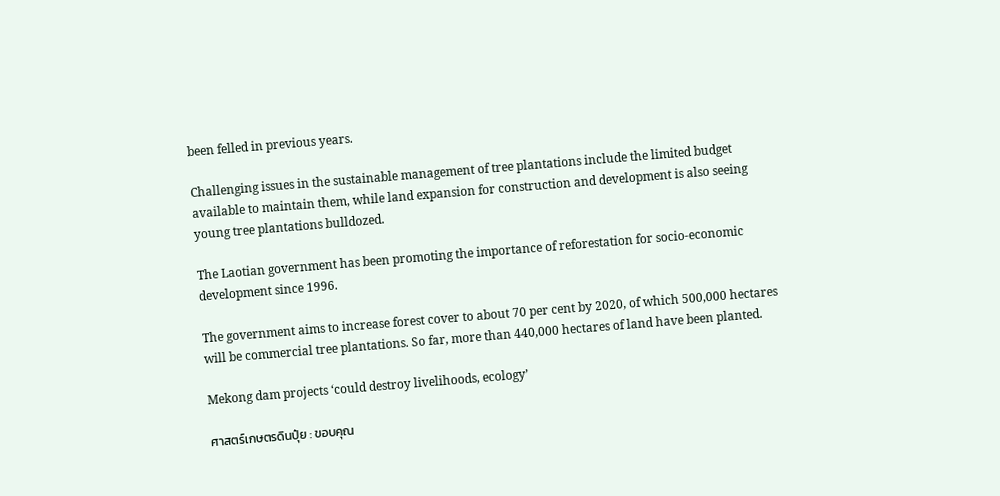been felled in previous years.

Challenging issues in the sustainable management of tree plantations include the limited budget available to maintain them, while land expansion for construction and development is also seeing young tree plantations bulldozed.

The Laotian government has been promoting the importance of reforestation for socio-economic development since 1996.

The government aims to increase forest cover to about 70 per cent by 2020, of which 500,000 hectares will be commercial tree plantations. So far, more than 440,000 hectares of land have been planted.

Mekong dam projects ‘could destroy livelihoods, ecology’

ศาสตร์เกษตรดินปุ๋ย : ขอบคุณ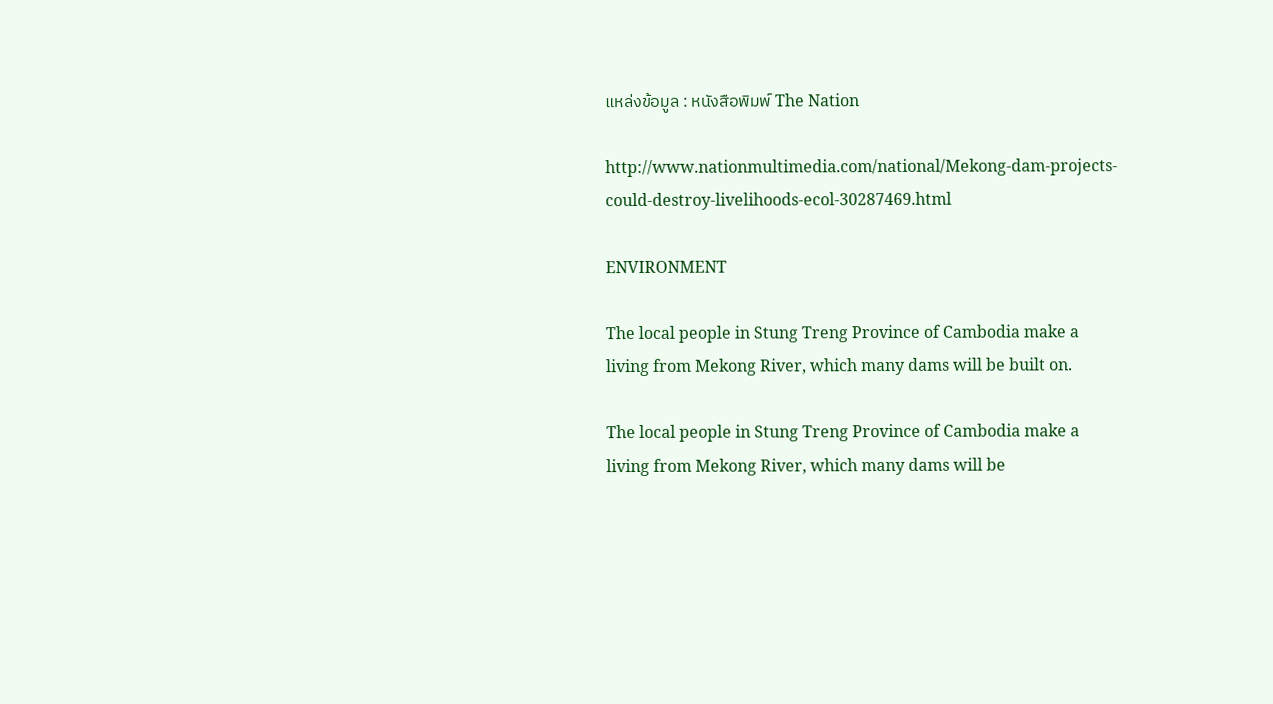แหล่งข้อมูล : หนังสือพิมพ์ The Nation

http://www.nationmultimedia.com/national/Mekong-dam-projects-could-destroy-livelihoods-ecol-30287469.html

ENVIRONMENT

The local people in Stung Treng Province of Cambodia make a living from Mekong River, which many dams will be built on.

The local people in Stung Treng Province of Cambodia make a living from Mekong River, which many dams will be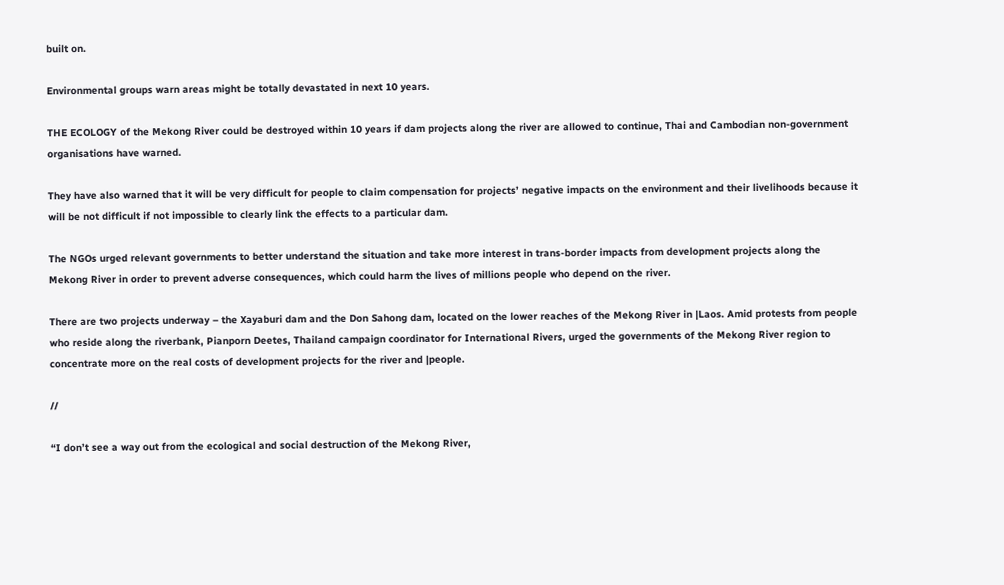built on.

Environmental groups warn areas might be totally devastated in next 10 years.

THE ECOLOGY of the Mekong River could be destroyed within 10 years if dam projects along the river are allowed to continue, Thai and Cambodian non-government organisations have warned.

They have also warned that it will be very difficult for people to claim compensation for projects’ negative impacts on the environment and their livelihoods because it will be not difficult if not impossible to clearly link the effects to a particular dam.

The NGOs urged relevant governments to better understand the situation and take more interest in trans-border impacts from development projects along the Mekong River in order to prevent adverse consequences, which could harm the lives of millions people who depend on the river.

There are two projects underway – the Xayaburi dam and the Don Sahong dam, located on the lower reaches of the Mekong River in |Laos. Amid protests from people who reside along the riverbank, Pianporn Deetes, Thailand campaign coordinator for International Rivers, urged the governments of the Mekong River region to concentrate more on the real costs of development projects for the river and |people.

//

“I don’t see a way out from the ecological and social destruction of the Mekong River,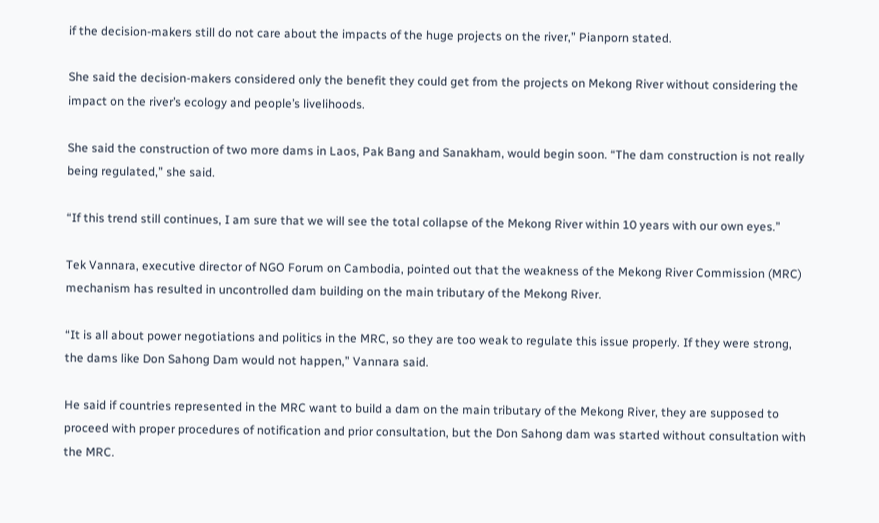if the decision-makers still do not care about the impacts of the huge projects on the river,” Pianporn stated.

She said the decision-makers considered only the benefit they could get from the projects on Mekong River without considering the impact on the river’s ecology and people’s livelihoods.

She said the construction of two more dams in Laos, Pak Bang and Sanakham, would begin soon. “The dam construction is not really being regulated,” she said.

“If this trend still continues, I am sure that we will see the total collapse of the Mekong River within 10 years with our own eyes.”

Tek Vannara, executive director of NGO Forum on Cambodia, pointed out that the weakness of the Mekong River Commission (MRC) mechanism has resulted in uncontrolled dam building on the main tributary of the Mekong River.

“It is all about power negotiations and politics in the MRC, so they are too weak to regulate this issue properly. If they were strong, the dams like Don Sahong Dam would not happen,” Vannara said.

He said if countries represented in the MRC want to build a dam on the main tributary of the Mekong River, they are supposed to proceed with proper procedures of notification and prior consultation, but the Don Sahong dam was started without consultation with the MRC.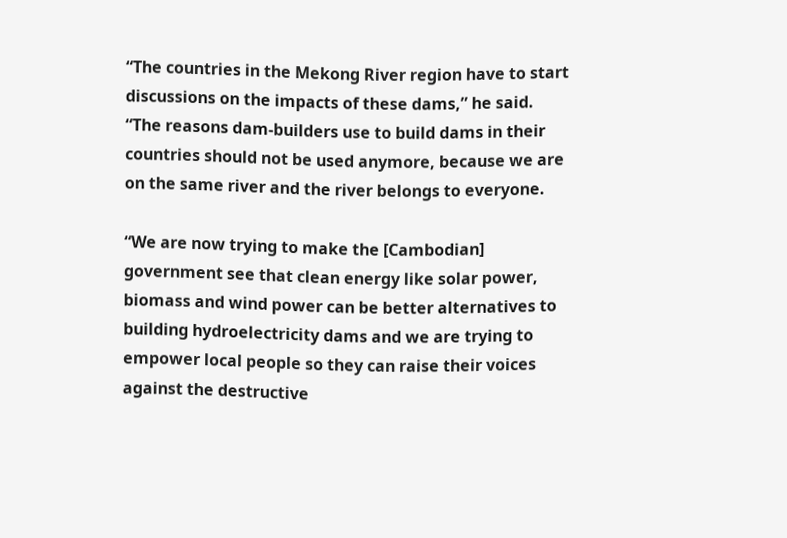“The countries in the Mekong River region have to start discussions on the impacts of these dams,” he said. “The reasons dam-builders use to build dams in their countries should not be used anymore, because we are on the same river and the river belongs to everyone.

“We are now trying to make the [Cambodian] government see that clean energy like solar power, biomass and wind power can be better alternatives to building hydroelectricity dams and we are trying to empower local people so they can raise their voices against the destructive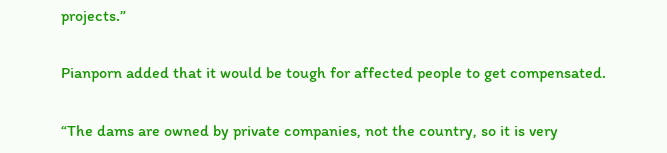projects.”

Pianporn added that it would be tough for affected people to get compensated.

“The dams are owned by private companies, not the country, so it is very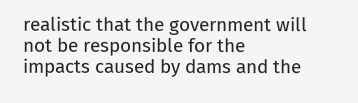realistic that the government will not be responsible for the impacts caused by dams and the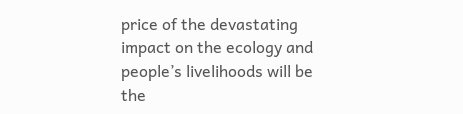price of the devastating impact on the ecology and people’s livelihoods will be the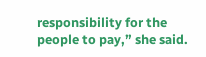responsibility for the people to pay,” she said.